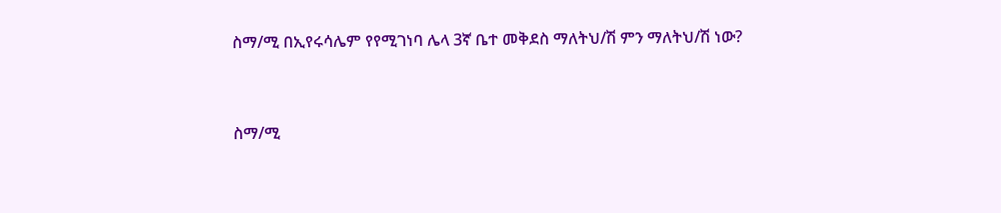ስማ/ሚ በኢየሩሳሌም የየሚገነባ ሌላ 3ኛ ቤተ መቅደስ ማለትህ/ሽ ምን ማለትህ/ሽ ነው?


ስማ/ሚ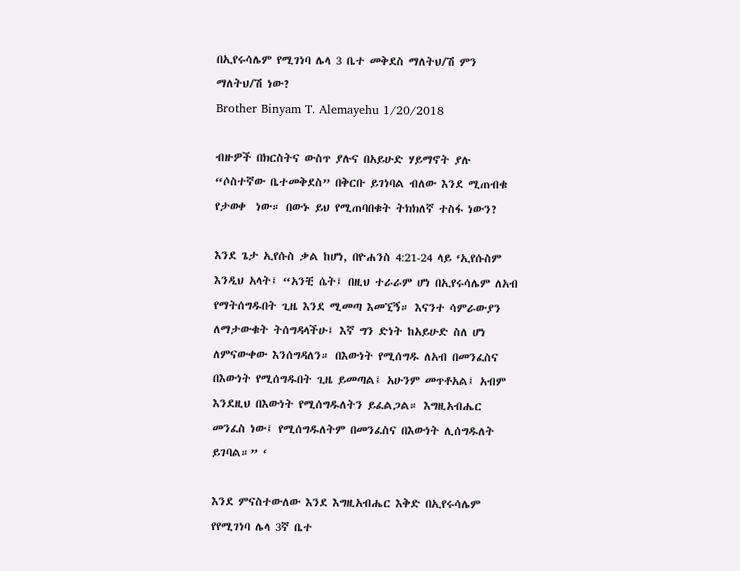በኢየሩሳሌም የሚገነባ ሌላ 3 ቤተ መቅደስ ማለትህ/ሽ ምን ማለትህ/ሽ ነው?
Brother Binyam T. Alemayehu 1/20/2018

ብዙዎች በክርስትና ውስጥ ያሉና በአይሁድ ሃይማኖት ያሉ “ሶስተኛው ቤተመቅደስ” በቅርቡ ይገነባል ብለው እንደ ሚጠብቁ የታወቀ  ነው። በውኑ ይህ የሚጠባበቁት ትክክለኛ ተስፋ ነውን?

እንደ ጌታ ኢየሱስ ቃል ከሆነ, በዮሐንስ 4:21-24 ላይ ‘ኢየሱስም እንዲህ አላት፤ “አንቺ ሴት፤ በዚህ ተራራም ሆነ በኢየሩሳሌም ለአብ የማትሰግዱበት ጊዜ እንደ ሚመጣ እመኚኝ። እናንተ ሳምራውያን ለማታውቁት ትሰግዳላችሁ፤ እኛ ግን ድነት ከአይሁድ ስለ ሆነ ለምናውቀው እንሰግዳለን። በእውነት የሚሰግዱ ለአብ በመንፈስና በእውነት የሚሰግዱበት ጊዜ ይመጣል፤ አሁንም መጥቶአል፤ አብም እንደዚህ በእውነት የሚሰግዱለትን ይፈልጋል። እግዚአብሔር መንፈስ ነው፤ የሚሰግዱለትም በመንፈስና በእውነት ሊሰግዱለት ይገባል።” ‘

እንደ ምናስተውለው እንደ እግዚአብሔር እቅድ በኢየሩሳሌም የየሚገነባ ሌላ 3ኛ ቤተ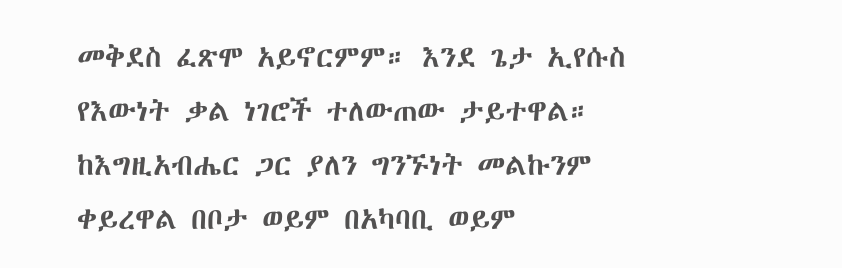መቅደስ ፈጽሞ አይኖርምም። እንደ ጌታ ኢየሱስ የእውነት ቃል ነገሮች ተለውጠው ታይተዋል። ከእግዚአብሔር ጋር ያለን ግንኙነት መልኩንም ቀይረዋል በቦታ ወይም በአካባቢ ወይም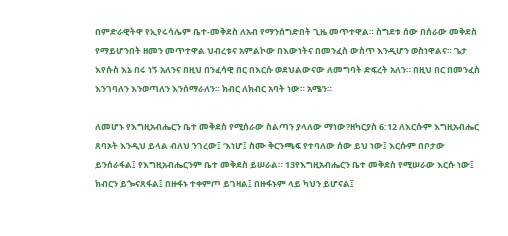በምድራዊትዋ የኢየሩሳሌም ቤተ-መቅደስ ለአብ የማንሰግድበት ጊዜ መጥተዋል። ስግደቱ ሰው በሰራው መቅደስ የማይሆንበት ዘመን መጥተዋል ህብረቱና አምልኮው በእውነትና በመንፈስ ውስጥ እንዲሆን ወስነዋልና። ጌታ እየሱስ እኔ በሩ ነኝ አለንና በዚህ በንፈሳዊ በር በእርሱ ወደህልውናው ለመግባት ድፍረት አለን። በዚህ በር በመንፈስ እንገባለን እንወጣለን እንሰማራለን። ክብር ለክብር አባት ነው። አሜን።

ለመሆኑ የእግዚአብሔርን ቤተ መቅደስ የሚሰራው ስልጣን ያላለው ማነው?ዘካርያስ 6:12 ለእርሱም እግዚአብሔር ጸባኦት እንዲህ ይላል ብለህ ንገረው፤ ‘እነሆ፤ ስሙ ቅርንጫፍ የተባለው ሰው ይህ ነው፤ እርሱም በቦታው ይንሰራፋል፤ የእግዚአብሔርንም ቤተ መቅደስ ይሠራል። 13የእግዚአብሔርን ቤተ መቅደስ የሚሠራው እርሱ ነው፤ ክብርን ይጐናጸፋል፤ በዙፋኑ ተቀምጦ ይገዛል፤ በዙፋኑም ላይ ካህን ይሆናል፤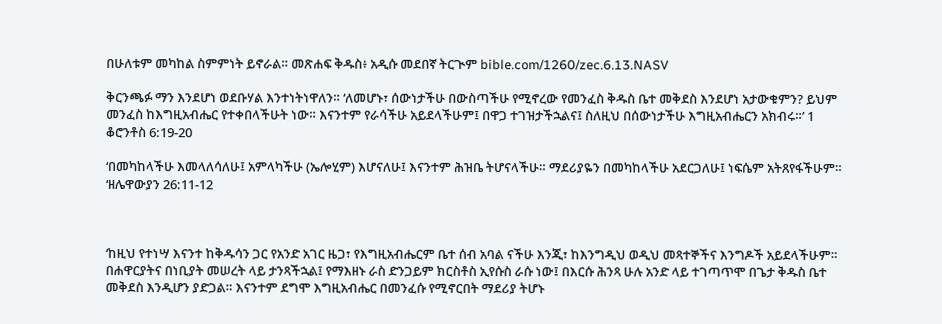በሁለቱም መካከል ስምምነት ይኖራል። መጽሐፍ ቅዱስ፥ አዲሱ መደበኛ ትርጒም bible.com/1260/zec.6.13.NASV

ቅርንጫፉ ማን እንደሆነ ወደቡሃል እንተነትነዋለን። ‘ለመሆኑ፣ ሰውነታችሁ በውስጣችሁ የሚኖረው የመንፈስ ቅዱስ ቤተ መቅደስ እንደሆነ አታውቁምን? ይህም መንፈስ ከእግዚአብሔር የተቀበላችሁት ነው። እናንተም የራሳችሁ አይደላችሁም፤ በዋጋ ተገዝታችኋልና፤ ስለዚህ በሰውነታችሁ እግዚአብሔርን አክብሩ።’ 1 ቆሮንቶስ 6:19-20

‘በመካከላችሁ እመላለሳለሁ፤ አምላካችሁ (ኤሎሂም) እሆናለሁ፤ እናንተም ሕዝቤ ትሆናላችሁ። ማደሪያዬን በመካከላችሁ አደርጋለሁ፤ ነፍሴም አትጸየፋችሁም። ‘ዘሌዋውያን 26:11-12



‘ከዚህ የተነሣ እናንተ ከቅዱሳን ጋር የአንድ አገር ዜጋ፣ የእግዚአብሔርም ቤተ ሰብ አባል ናችሁ እንጂ፣ ከእንግዲህ ወዲህ መጻተኞችና እንግዶች አይደላችሁም። በሐዋርያትና በነቢያት መሠረት ላይ ታንጻችኋል፤ የማእዘኑ ራስ ድንጋይም ክርስቶስ ኢየሱስ ራሱ ነው፤ በእርሱ ሕንጻ ሁሉ አንድ ላይ ተገጣጥሞ በጌታ ቅዱስ ቤተ መቅደስ እንዲሆን ያድጋል። እናንተም ደግሞ እግዚአብሔር በመንፈሱ የሚኖርበት ማደሪያ ትሆኑ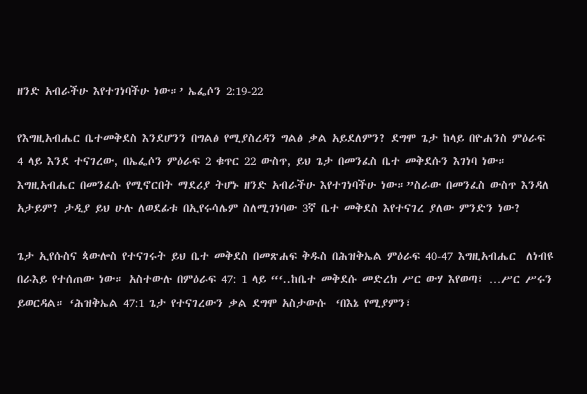ዘንድ አብራችሁ እየተገነባችሁ ነው።’ ኤፌሶን 2:19-22

የእግዚአብሔር ቤተመቅደስ እንደሆንን በግልፅ የሚያስረዳን ግልፅ ቃል አይደለምን? ደግሞ ጌታ ከላይ በዮሐንስ ምዕራፍ 4 ላይ እንደ ተናገረው, በኤፌሶን ምዕራፍ 2 ቁጥር 22 ውስጥ, ይህ ጌታ በመንፈስ ቤተ መቅደሱን እገነባ ነው። እግዚአብሔር በመንፈሱ የሚኖርበት ማደሪያ ትሆኑ ዘንድ አብራችሁ እየተገነባችሁ ነው።”ስራው በመንፈስ ውስጥ እንዳለ አታይም? ታዲያ ይህ ሁሉ ለወደፊቱ በኢየሩሳሌም ስለሚገነባው 3ኛ ቤተ መቅደስ እየተናገረ ያለው ምንድን ነው?

ጌታ ኢየሱስና ጳውሎስ የተናገሩት ይህ ቤተ መቅደስ በመጽሐፍ ቅዱስ በሕዝቅኤል ምዕራፍ 40-47 እግዚአብሔር  ለነብዩ በራእይ የተሰጠው ነው። አስተውሉ በምዕራፍ 47: 1 ላይ “‘..ከቤተ መቅደሱ መድረክ ሥር ውሃ እየወጣ፣ …ሥር ሥሩን ይወርዳል። ‘ሕዝቅኤል 47:1 ጌታ የተናገረውን ቃል ደግሞ አስታውሱ  ‘በእኔ የሚያምን፣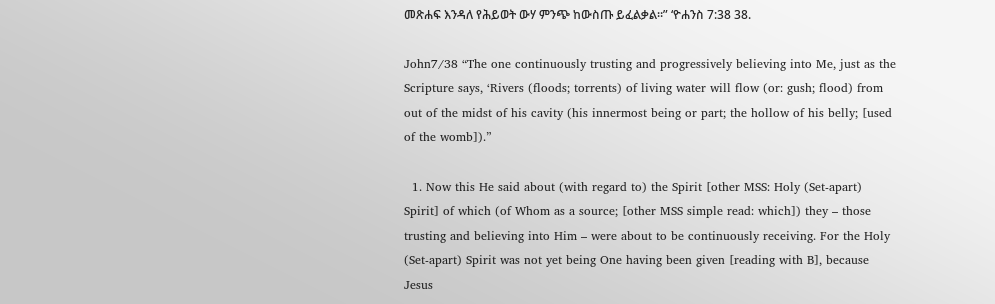መጽሐፍ እንዳለ የሕይወት ውሃ ምንጭ ከውስጡ ይፈልቃል።” ‘ዮሐንስ 7:38 38.

John7/38 “The one continuously trusting and progressively believing into Me, just as the Scripture says, ‘Rivers (floods; torrents) of living water will flow (or: gush; flood) from out of the midst of his cavity (his innermost being or part; the hollow of his belly; [used of the womb]).”

  1. Now this He said about (with regard to) the Spirit [other MSS: Holy (Set-apart) Spirit] of which (of Whom as a source; [other MSS simple read: which]) they – those trusting and believing into Him – were about to be continuously receiving. For the Holy (Set-apart) Spirit was not yet being One having been given [reading with B], because Jesus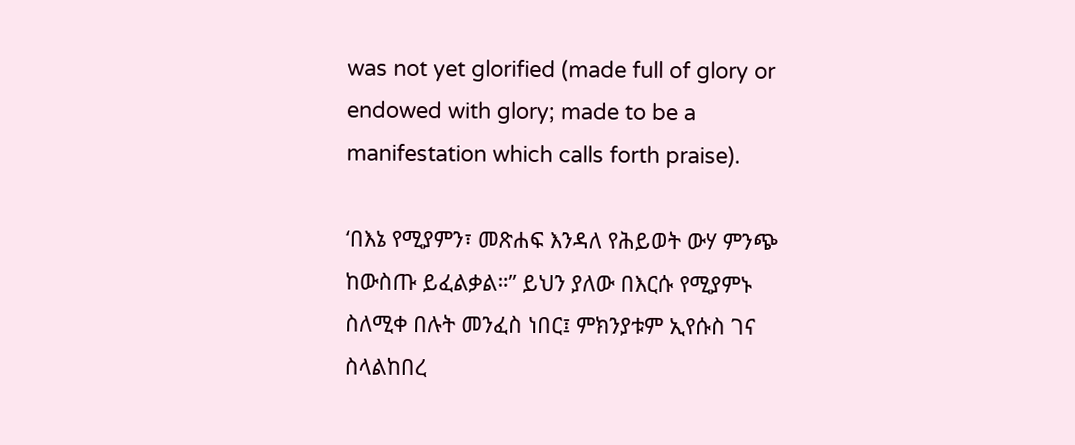was not yet glorified (made full of glory or endowed with glory; made to be a manifestation which calls forth praise).

‘በእኔ የሚያምን፣ መጽሐፍ እንዳለ የሕይወት ውሃ ምንጭ ከውስጡ ይፈልቃል።” ይህን ያለው በእርሱ የሚያምኑ ስለሚቀ በሉት መንፈስ ነበር፤ ምክንያቱም ኢየሱስ ገና ስላልከበረ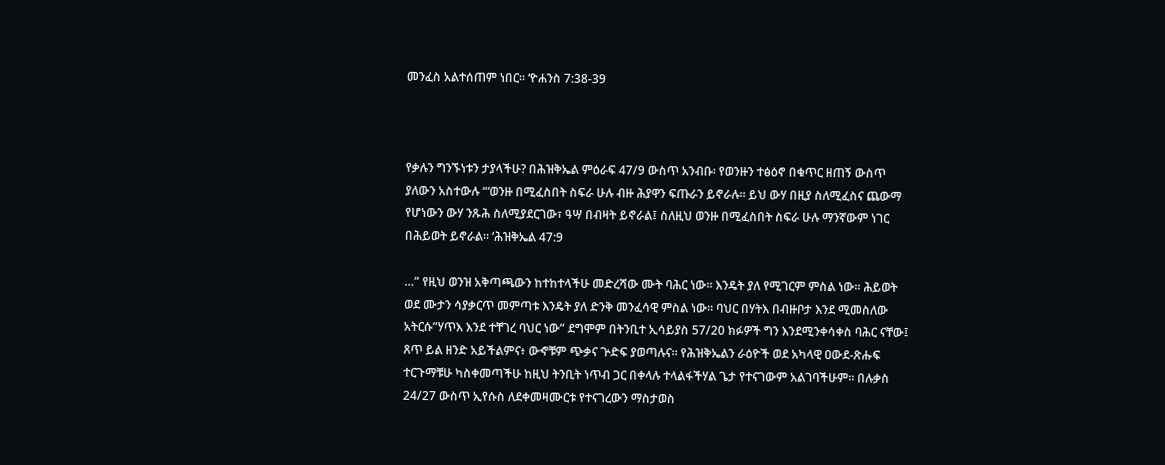መንፈስ አልተሰጠም ነበር። ‘ዮሐንስ 7:38-39



የቃሉን ግንኙነቱን ታያላችሁ? በሕዝቅኤል ምዕራፍ 47/9 ውስጥ አንብቡ፡ የወንዙን ተፅዕኖ በቁጥር ዘጠኝ ውስጥ ያለውን አስተውሉ “‘ወንዙ በሚፈስበት ስፍራ ሁሉ ብዙ ሕያዋን ፍጡራን ይኖራሉ። ይህ ውሃ በዚያ ስለሚፈስና ጨውማ የሆነውን ውሃ ንጹሕ ስለሚያደርገው፣ ዓሣ በብዛት ይኖራል፤ ስለዚህ ወንዙ በሚፈስበት ስፍራ ሁሉ ማንኛውም ነገር በሕይወት ይኖራል። ‘ሕዝቅኤል 47:9

…” የዚህ ወንዝ አቅጣጫውን ከተከተላችሁ መድረሻው ሙት ባሕር ነው። እንዴት ያለ የሚገርም ምስል ነው። ሕይወት ወደ ሙታን ሳያቃርጥ መምጣቱ እንዴት ያለ ድንቅ መንፈሳዊ ምስል ነው። ባህር በሃትእ በብዙቦታ እንደ ሚመስለው አትርሱ”ሃጥእ እንደ ተቸገረ ባህር ነው” ደግሞም በትንቢተ ኢሳይያስ 57/20 ክፉዎች ግን እንደሚንቀሳቀስ ባሕር ናቸው፤ ጸጥ ይል ዘንድ አይችልምና፥ ውኆቹም ጭቃና ጕድፍ ያወጣሉና። የሕዝቅኤልን ራዕዮች ወደ አካላዊ ዐውደ-ጽሑፍ ተርጉማቹሁ ካስቀመጣችሁ ከዚህ ትንቢት ነጥብ ጋር በቀላሉ ተላልፋችሃል ጌታ የተናገውም አልገባችሁም። በሉቃስ 24/27 ውስጥ ኢየሱስ ለደቀመዛሙርቱ የተናገረውን ማስታወስ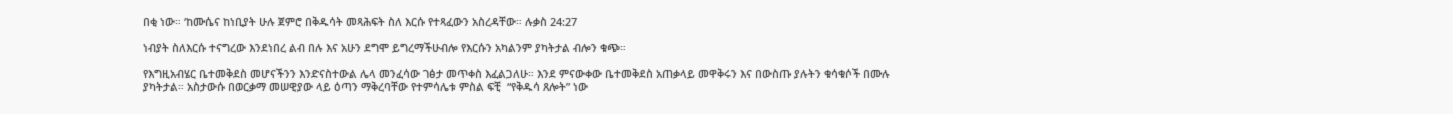በቂ ነው። ‘ከሙሴና ከነቢያት ሁሉ ጀምሮ በቅዱሳት መጻሕፍት ስለ እርሱ የተጻፈውን አስረዳቸው። ሉቃስ 24:27

ነብያት ስለእርሱ ተናግረው እንደነበረ ልብ በሉ እና አሁን ደግሞ ይግረማችሁብሎ የእርሱን አካልንም ያካትታል ብሎን ቁጭ።

የእግዚአብሄር ቤተመቅደስ መሆናችንን እንድናስተውል ሌላ መንፈሳው ገፅታ መጥቀስ እፈልጋለሁ። እንደ ምናውቀው ቤተመቅደስ አጠቃላይ መዋቅሩን እና በውስጡ ያሉትን ቁሳቁሶች በሙሉ ያካትታል። አስታውሱ በወርቃማ መሠዊያው ላይ ዕጣን ማቅረባቸው የተምሳሌቱ ምስል ፍቺ  “የቅዱሳ ጸሎት” ነው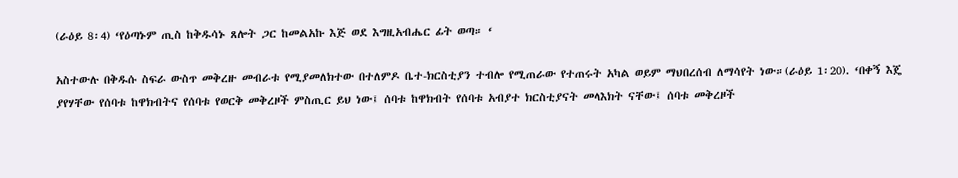(ራዕይ 8፡4) ‘የዕጣኑም ጢስ ከቅዱሳኑ ጸሎት ጋር ከመልአኩ እጅ ወደ እግዚአብሔር ፊት ወጣ። ‘

አስተውሉ በቅዱሱ ስፍራ ውስጥ መቅረዙ መብራቱ የሚያመለክተው በተለምዶ ቤተ-ክርስቲያን ተብሎ የሚጠራው የተጠሩት አካል ወይም ማህበረሰብ ለማሳየት ነው።(ራዕይ 1፡20). ‘በቀኝ እጄ ያየሃቸው የሰባቱ ከዋክብትና የሰባቱ የወርቅ መቅረዞች ምስጢር ይህ ነው፤ ሰባቱ ከዋክብት የሰባቱ አብያተ ክርስቲያናት መላእክት ናቸው፤ ሰባቱ መቅረዞች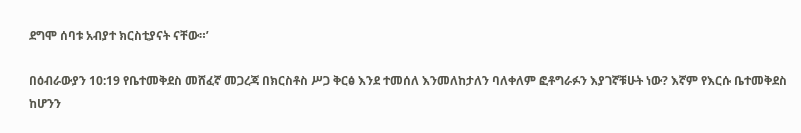ደግሞ ሰባቱ አብያተ ክርስቲያናት ናቸው።’

በዕብራውያን 10:19 የቤተመቅደስ መሸፈኛ መጋረጃ በክርስቶስ ሥጋ ቅርፅ እንደ ተመሰለ እንመለከታለን ባለቀለም ፎቶግራፉን እያገኛቹሁት ነው? እኛም የእርሱ ቤተመቅደስ ከሆንን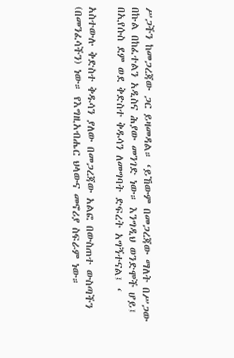ሥጋችን ከመጋረጃው ጋር ይዛመዳል። ‘ይኸውም በመጋረጃው ማለት በሥጋው በኩል በከፈተልን አዲስና ሕያው መንገድ ነው። እንግዲህ ወንድሞች ሆይ፤ በኢየሱስ ደም ወደ ቅድስተ ቅዱሳን ለመግባት ድፍረት አግኝተናል፤ ‘

አስተውሉ ቅድስተ ቅዱሳን ያለው በመጋረጃው አልፎ በውስጠተ ውስጣችን (በመንፈሳችን) ነው። የእግዚአብሔር ህላውና መኖሪያ ስፍራም ነው።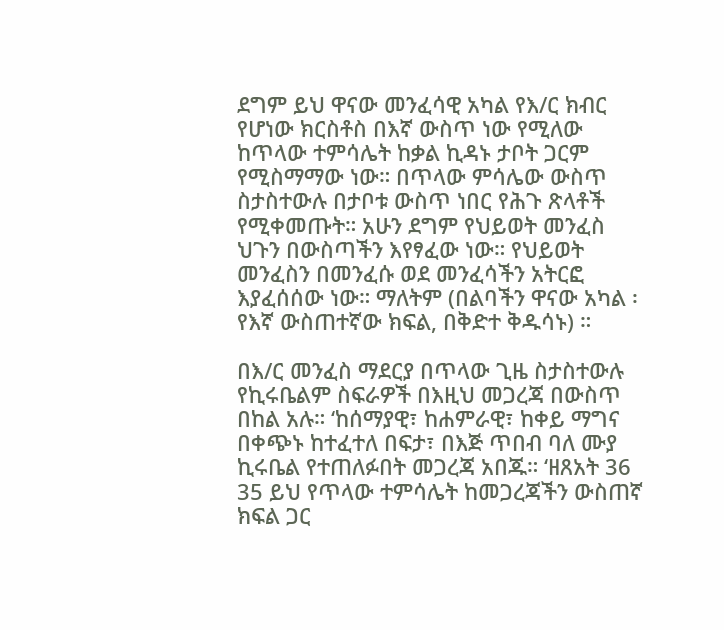ደግም ይህ ዋናው መንፈሳዊ አካል የእ/ር ክብር የሆነው ክርስቶስ በእኛ ውስጥ ነው የሚለው ከጥላው ተምሳሌት ከቃል ኪዳኑ ታቦት ጋርም የሚስማማው ነው። በጥላው ምሳሌው ውስጥ ስታስተውሉ በታቦቱ ውስጥ ነበር የሕጉ ጽላቶች የሚቀመጡት። አሁን ደግም የህይወት መንፈስ  ህጉን በውስጣችን እየፃፈው ነው። የህይወት መንፈስን በመንፈሱ ወደ መንፈሳችን አትርፎ እያፈሰሰው ነው። ማለትም (በልባችን ዋናው አካል ፡ የእኛ ውስጠተኛው ክፍል, በቅድተ ቅዱሳኑ) ።

በእ/ር መንፈስ ማደርያ በጥላው ጊዜ ስታስተውሉ የኪሩቤልም ስፍራዎች በእዚህ መጋረጃ በውስጥ በከል አሉ። ‘ከሰማያዊ፣ ከሐምራዊ፣ ከቀይ ማግና በቀጭኑ ከተፈተለ በፍታ፣ በእጅ ጥበብ ባለ ሙያ ኪሩቤል የተጠለፉበት መጋረጃ አበጁ። ‘ዘጸአት 36 35 ይህ የጥላው ተምሳሌት ከመጋረጃችን ውስጠኛ ክፍል ጋር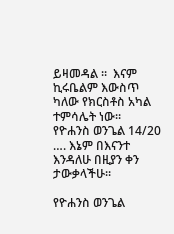ይዛመዳል ።  እናም ኪሩቤልም እውስጥ ካለው የክርስቶስ አካል ተምሳሌት ነው።   የዮሐንስ ወንጌል 14/20 …. እኔም በእናንተ እንዳለሁ በዚያን ቀን ታውቃላችሁ።

የዮሐንስ ወንጌል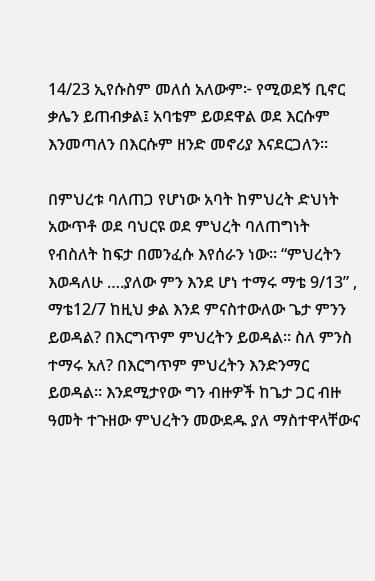14/23 ኢየሱስም መለሰ አለውም፦ የሚወደኝ ቢኖር ቃሌን ይጠብቃል፤ አባቴም ይወደዋል ወደ እርሱም እንመጣለን በእርሱም ዘንድ መኖሪያ እናደርጋለን።

በምህረቱ ባለጠጋ የሆነው አባት ከምህረት ድህነት አውጥቶ ወደ ባህርዩ ወደ ምህረት ባለጠግነት የብስለት ከፍታ በመንፈሱ እየሰራን ነው። “ምህረትን እወዳለሁ ….ያለው ምን እንደ ሆነ ተማሩ ማቴ 9/13” , ማቴ12/7 ከዚህ ቃል እንደ ምናስተውለው ጌታ ምንን ይወዳል? በእርግጥም ምህረትን ይወዳል። ስለ ምንስ ተማሩ አለ? በእርግጥም ምህረትን እንድንማር ይወዳል። እንደሚታየው ግን ብዙዎች ከጌታ ጋር ብዙ ዓመት ተጉዘው ምህረትን መውደዱ ያለ ማስተዋላቸውና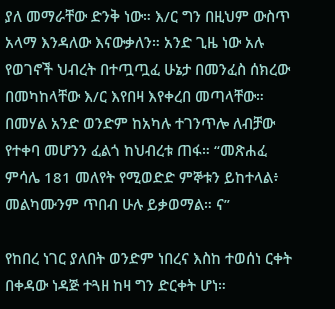ያለ መማራቸው ድንቅ ነው። እ/ር ግን በዚህም ውስጥ አላማ እንዳለው እናውቃለን። አንድ ጊዜ ነው አሉ የወገኖች ህብረት በተጧጧፈ ሁኔታ በመንፈስ ሰክረው በመካከላቸው እ/ር እየበዛ እየቀረበ መጣላቸው። በመሃል አንድ ወንድም ከአካሉ ተገንጥሎ ለብቻው የተቀባ መሆንን ፈልጎ ከህብረቱ ጠፋ። “መጽሐፈ ምሳሌ 181 መለየት የሚወድድ ምኞቱን ይከተላል፥ መልካሙንም ጥበብ ሁሉ ይቃወማል። ና”

የከበረ ነገር ያለበት ወንድም ነበረና እስከ ተወሰነ ርቀት በቀዳው ነዳጅ ተጓዘ ከዛ ግን ድርቀት ሆነ።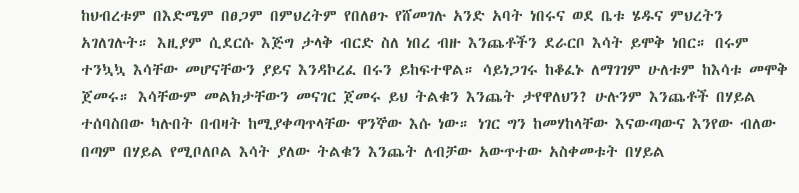ከህብረቱም በእድሜም በፀጋም በምህረትም የበለፀጉ የሸመገሉ አንድ አባት ነበሩና ወደ ቤቱ ሄዱና ምህረትን አገለገሉት። እዚያም ሲደርሱ እጅግ ታላቅ ብርድ ስለ ነበረ ብዙ እንጨቶችን ደራርቦ እሳት ይሞቅ ነበር። በሩም ተንኳኳ እሳቸው መሆናቸውን ያይና እንዳኮረፈ በሩን ይከፍተዋል። ሳይነጋገሩ ከቆፈኑ ለማገገም ሁለቱም ከእሳቱ መሞቅ ጀመሩ። እሳቸውም መልክታቸውን መናገር ጀመሩ ይህ ትልቁን እንጨት ታየዋለህን? ሁሉንም እንጨቶች በሃይል ተሰባስበው ካሉበት በብዛት ከሚያቀጣጥላቸው ዋንኞው እሱ ነው። ነገር ግን ከመሃከላቸው እናውጣውና እንየው ብለው በጣም በሃይል የሚቦለቦል እሳት ያለው ትልቁን እንጨት ለብቻው አውጥተው አስቀመቱት በሃይል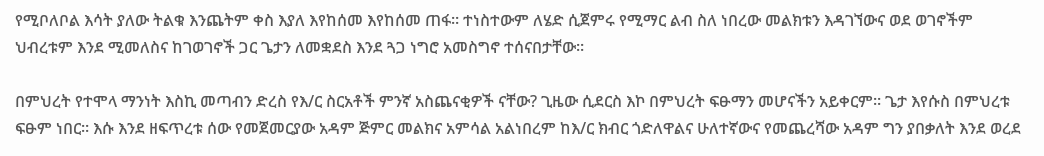የሚቦለቦል እሳት ያለው ትልቁ እንጨትም ቀስ እያለ እየከሰመ እየከሰመ ጠፋ። ተነስተውም ለሄድ ሲጀምሩ የሚማር ልብ ስለ ነበረው መልክቱን እዳገኘውና ወደ ወገኖችም ህብረቱም እንደ ሚመለስና ከገወገኖች ጋር ጌታን ለመቋደስ እንደ ጓጋ ነግሮ አመስግኖ ተሰናበታቸው።

በምህረት የተሞላ ማንነት እስኪ መጣብን ድረስ የእ/ር ስርአቶች ምንኛ አስጨናቂዎች ናቸው? ጊዜው ሲደርስ እኮ በምህረት ፍፁማን መሆናችን አይቀርም። ጌታ እየሱስ በምህረቱ ፍፁም ነበር። እሱ እንደ ዘፍጥረቱ ሰው የመጀመርያው አዳም ጅምር መልክና አምሳል አልነበረም ከእ/ር ክብር ጎድለዋልና ሁለተኛውና የመጨረሻው አዳም ግን ያበቃለት እንደ ወረደ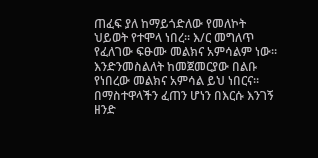ጠፈፍ ያለ ከማይጎድለው የመለኮት ህይወት የተሞላ ነበረ። እ/ር መግለጥ የፈለገው ፍፁሙ መልክና አምሳልም ነው። እንድንመስልለት ከመጀመርያው በልቡ የነበረው መልክና አምሳል ይህ ነበርና። በማስተዋላችን ፈጠን ሆነን በእርሱ እንገኝ ዘንድ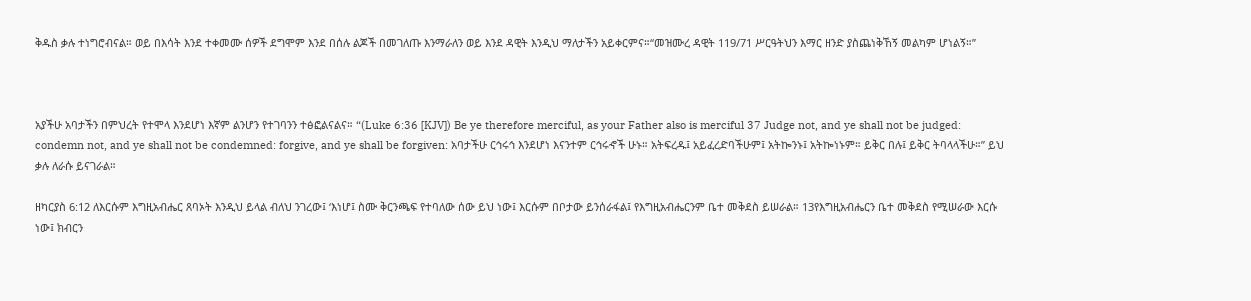ቅዱስ ቃሉ ተነግሮብናል። ወይ በእሳት እንደ ተቀመሙ ሰዎች ደግሞም እንደ በሰሉ ልጆች በመገለጡ እንማራለን ወይ እንደ ዳዊት እንዲህ ማለታችን አይቀርምና።“መዝሙረ ዳዊት 119/71 ሥርዓትህን እማር ዘንድ ያስጨነቅኸኝ መልካም ሆነልኝ።”



አያችሁ አባታችን በምህረት የተሞላ እንደሆነ እኛም ልንሆን የተገባንን ተፅፎልናልና። “(Luke 6:36 [KJV]) Be ye therefore merciful, as your Father also is merciful 37 Judge not, and ye shall not be judged: condemn not, and ye shall not be condemned: forgive, and ye shall be forgiven: አባታችሁ ርኅሩኅ እንደሆነ እናንተም ርኅሩኆች ሁኑ። አትፍረዱ፤ አይፈረድባችሁም፤ አትኰንኑ፤ አትኰነኑም። ይቅር በሉ፤ ይቅር ትባላላችሁ።” ይህ ቃሉ ለራሱ ይናገራል።

ዘካርያስ 6:12 ለእርሱም እግዚአብሔር ጸባኦት እንዲህ ይላል ብለህ ንገረው፤ ‘እነሆ፤ ስሙ ቅርንጫፍ የተባለው ሰው ይህ ነው፤ እርሱም በቦታው ይንሰራፋል፤ የእግዚአብሔርንም ቤተ መቅደስ ይሠራል። 13የእግዚአብሔርን ቤተ መቅደስ የሚሠራው እርሱ ነው፤ ክብርን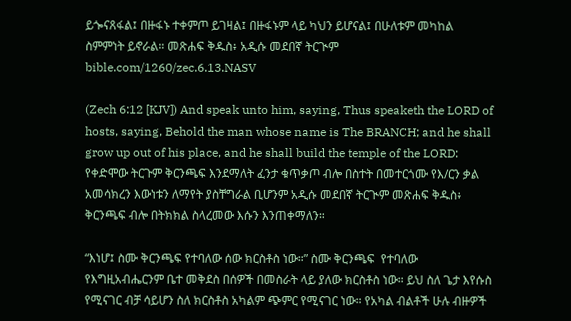ይጐናጸፋል፤ በዙፋኑ ተቀምጦ ይገዛል፤ በዙፋኑም ላይ ካህን ይሆናል፤ በሁለቱም መካከል ስምምነት ይኖራል። መጽሐፍ ቅዱስ፥ አዲሱ መደበኛ ትርጒም bible.com/1260/zec.6.13.NASV

(Zech 6:12 [KJV]) And speak unto him, saying, Thus speaketh the LORD of hosts, saying, Behold the man whose name is The BRANCH; and he shall grow up out of his place, and he shall build the temple of the LORD: የቀድሞው ትርጉም ቅርንጫፍ እንደማለት ፈንታ ቁጥቃጦ ብሎ በስተት በመተርጎሙ የእ/ርን ቃል አመሳክረን እውነቱን ለማየት ያስቸግራል ቢሆንም አዲሱ መደበኛ ትርጒም መጽሐፍ ቅዱስ፥ ቅርንጫፍ ብሎ በትክክል ስላረመው እሱን እንጠቀማለን።

“እነሆ፤ ስሙ ቅርንጫፍ የተባለው ሰው ክርስቶስ ነው።” ስሙ ቅርንጫፍ  የተባለው የእግዚአብሔርንም ቤተ መቅደስ በሰዎች በመስራት ላይ ያለው ክርስቶስ ነው። ይህ ስለ ጌታ እየሱስ የሚናገር ብቻ ሳይሆን ስለ ክርስቶስ አካልም ጭምር የሚናገር ነው። የአካል ብልቶች ሁሉ ብዙዎች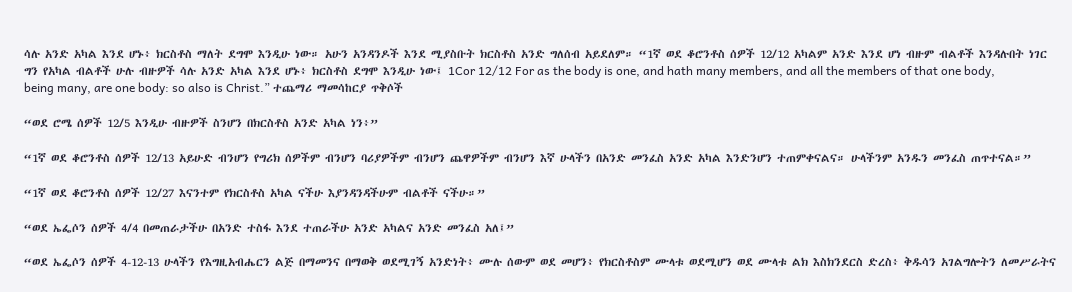ሳሉ አንድ አካል እንደ ሆኑ፥ ክርስቶስ ማለት ደግሞ እንዲሁ ነው። አሁን አንዳንዶች እንደ ሚያስቡት ክርስቶስ አንድ ግለሰብ አይደለም። “1ኛ ወደ ቆሮንቶስ ሰዎች 12/12 አካልም አንድ እንደ ሆነ ብዙም ብልቶች እንዳሉበት ነገር ግን የአካል ብልቶች ሁሉ ብዙዎች ሳሉ አንድ አካል እንደ ሆኑ፥ ክርስቶስ ደግሞ እንዲሁ ነው፤ 1Cor 12/12 For as the body is one, and hath many members, and all the members of that one body, being many, are one body: so also is Christ.” ተጨማሪ ማመሳከርያ ጥቅሶች

“ወደ ሮሜ ሰዎች 12/5 እንዲሁ ብዙዎች ስንሆን በክርስቶስ አንድ አካል ነን፥”

“1ኛ ወደ ቆሮንቶስ ሰዎች 12/13 አይሁድ ብንሆን የግሪክ ሰዎችም ብንሆን ባሪያዎችም ብንሆን ጨዋዎችም ብንሆን እኛ ሁላችን በአንድ መንፈስ አንድ አካል እንድንሆን ተጠምቀናልና። ሁላችንም አንዱን መንፈስ ጠጥተናል።”

“1ኛ ወደ ቆሮንቶስ ሰዎች 12/27 እናንተም የክርስቶስ አካል ናችሁ እያንዳንዳችሁም ብልቶች ናችሁ።”

“ወደ ኤፌሶን ሰዎች 4/4 በመጠራታችሁ በአንድ ተስፋ እንደ ተጠራችሁ አንድ አካልና አንድ መንፈስ አለ፤”

“ወደ ኤፌሶን ሰዎች 4-12-13 ሁላችን የእግዚአብሔርን ልጅ በማመንና በማወቅ ወደሚገኝ አንድነት፥ ሙሉ ሰውም ወደ መሆን፥ የክርስቶስም ሙላቱ ወደሚሆን ወደ ሙላቱ ልክ እስክንደርስ ድረስ፥ ቅዱሳን አገልግሎትን ለመሥራትና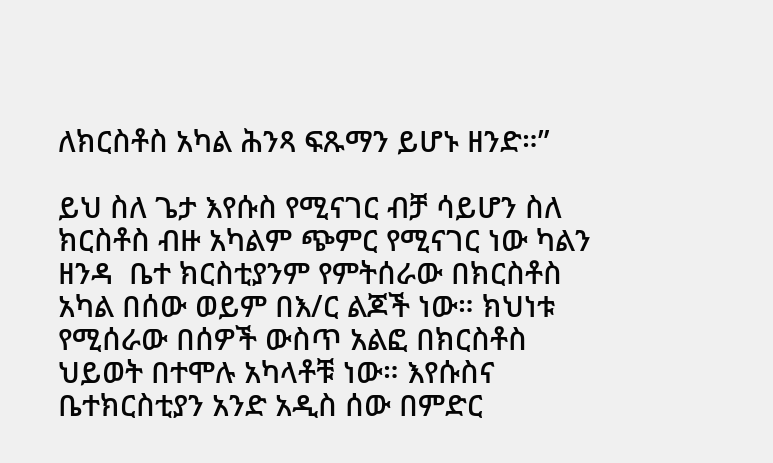ለክርስቶስ አካል ሕንጻ ፍጹማን ይሆኑ ዘንድ።”

ይህ ስለ ጌታ እየሱስ የሚናገር ብቻ ሳይሆን ስለ ክርስቶስ ብዙ አካልም ጭምር የሚናገር ነው ካልን ዘንዳ  ቤተ ክርስቲያንም የምትሰራው በክርስቶስ አካል በሰው ወይም በእ/ር ልጆች ነው። ክህነቱ የሚሰራው በሰዎች ውስጥ አልፎ በክርስቶስ ህይወት በተሞሉ አካላቶቹ ነው። እየሱስና ቤተክርስቲያን አንድ አዲስ ሰው በምድር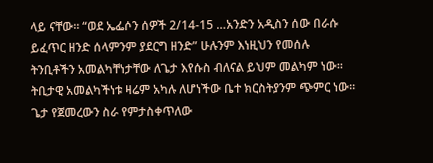ላይ ናቸው። “ወደ ኤፌሶን ሰዎች 2/14-15 …አንድን አዲስን ሰው በራሱ ይፈጥር ዘንድ ሰላምንም ያደርግ ዘንድ” ሁሉንም እነዚህን የመሰሉ ትንቢቶችን አመልካቸነታቸው ለጌታ እየሱስ ብለናል ይህም መልካም ነው። ትቢታዊ አመልካችነቱ ዛሬም አካሉ ለሆነችው ቤተ ክርስትያንም ጭምር ነው። ጌታ የጀመረውን ስራ የምታስቀጥለው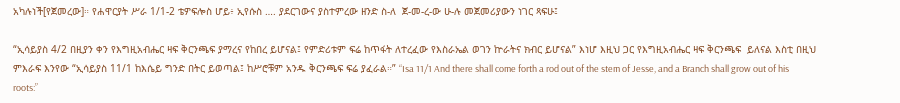አካሉነች[የጀመረው]። የሐዋርያት ሥራ 1/1-2 ቴዎፍሎስ ሆይ፥ ኢየሱስ …. ያደርገውና ያስተምረው ዘንድ ስ-ለ  ጀ-መ-ረ-ው ሁ-ሉ መጀመሪያውን ነገር ጻፍሁ፤

“ኢሳይያስ 4/2 በዚያን ቀን የእግዚአብሔር ዛፍ ቅርንጫፍ ያማረና የከበረ ይሆናል፤ የምድሪቱም ፍሬ ከጥፋት ለተረፈው የእስራኤል ወገን ኵራትና ክብር ይሆናል” እነሆ እዚህ ጋር የእግዚአብሔር ዛፍ ቅርንጫፍ  ይለናል እስቲ በዚህ ምእራፍ እንየው “ኢሳይያስ 11/1 ከእሴይ ግንድ በትር ይወጣል፤ ከሥሮቹም አንዱ ቅርንጫፍ ፍሬ ያፈራል።” “Isa 11/1 And there shall come forth a rod out of the stem of Jesse, and a Branch shall grow out of his roots:”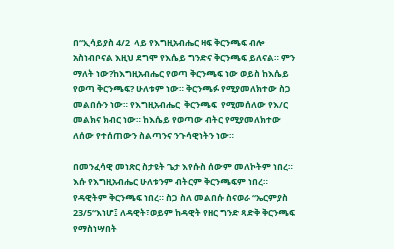በ“ኢሳይያስ 4/2  ላይ የእግዚአብሔር ዛፍ ቅርንጫፍ ብሎ አስነብቦናል እዚህ ደግሞ የእሴይ ግንድና ቅርንጫፍ ይለናል። ምን ማለት ነው?ከእግዚአብሔር የወጣ ቅርንጫፍ ነው ወይስ ከእሴይ የወጣ ቅርንጫፍ? ሁለቱም ነው። ቅርንጫፉ የሚያመለክተው ስጋ መልበሱን ነው። የእግዚአብሔር  ቅርንጫፍ  የሚመሰለው የእ/ር መልክና ክብር ነው። ከእሴይ የወጣው ብትር የሚያመለክተው ለሰው የተሰጠውን ስልጣንና ንጉሳዊነትን ነው።

በመንፈሳዊ መነጽር ስታዩት ጌታ እየሱስ ሰውም መለኮትም ነበረ። እሱ የእግዚአብሔር ሁለቱንም ብትርም ቅርንጫፍም ነበረ። የዳዊትም ቅርንጫፍ ነበረ። ስጋ ስለ መልበሱ ስናወራ “ኤርምያስ 23/5“እነሆ፤ ለዳዊት፣ወይም ከዳዊት የዘር ግንድ ጻድቅ ቅርንጫፍ የማስነሣበት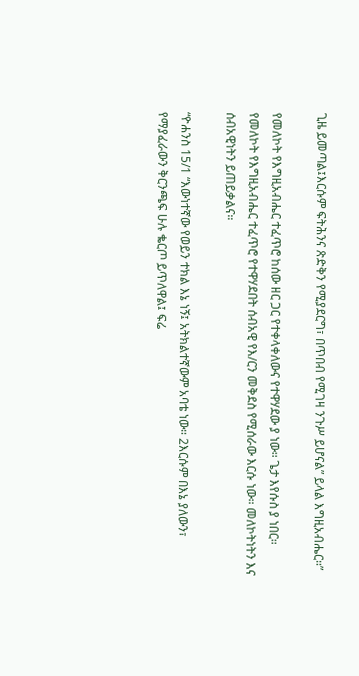ጊዜ ይመጣል፤እርሱም ፍትሕንና ጽድቅን የሚያደርግ፣ በጥበብ የሚገዛ ንጉሥ ይሆናል” ይላል እግዚአብሔር።”

የመለኮት የእግዚአብሔር ተፈጥሮ ከሰው ዘር ጋር የተቀላቀለውና የተዋሃደው ያ ነው። ጌታ እየሱስ ያ ነበር። የመለኮት የእግዚአብሔር ተፈጥሮ የተዋሃደበት ሰብአዊ የእ/ርን መቅደስ የሚሰራው እርሱ ነው። መለኮትነትን እና ሰብአዊነትን ይጠይቃልና።

“ዮሐንስ 15/1 “እውነተኛው የወይን ተክል እኔ ነኝ፤ አትክልተኛውም አባቴ ነው። 2እርሱም በእኔ ያለውን፣ የማያፈራውን ቅርንጫፍ ሁሉ ቈርጦ ይጥለዋል፤ ፍሬ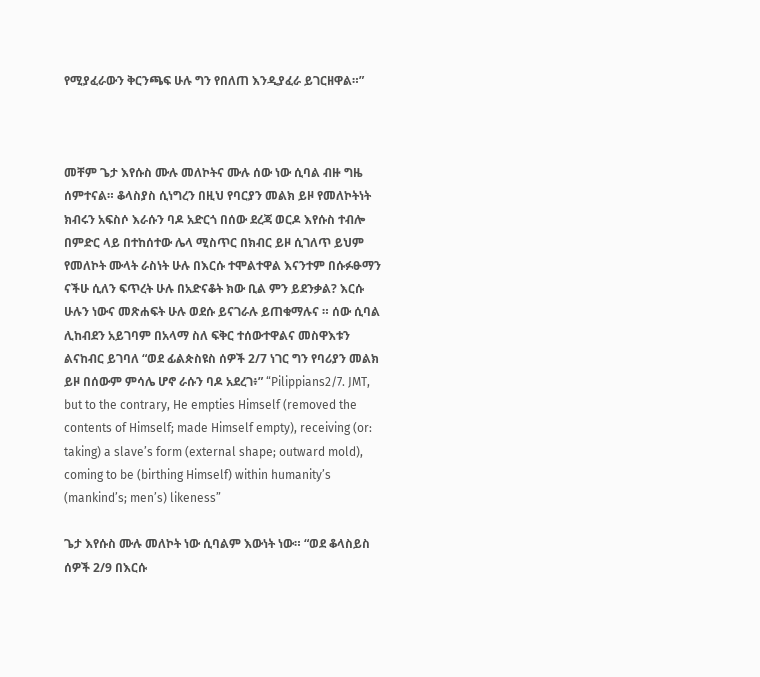የሚያፈራውን ቅርንጫፍ ሁሉ ግን የበለጠ እንዲያፈራ ይገርዘዋል።”



መቸም ጌታ እየሱስ ሙሉ መለኮትና ሙሉ ሰው ነው ሲባል ብዙ ግዜ ሰምተናል። ቆላስያስ ሲነግረን በዚህ የባርያን መልክ ይዞ የመለኮትነት ክብሩን አፍስሶ እራሱን ባዶ አድርጎ በሰው ደረጃ ወርዶ እየሱስ ተብሎ በምድር ላይ በተከሰተው ሌላ ሚስጥር በክብር ይዞ ሲገለጥ ይህም የመለኮት ሙላት ራስነት ሁሉ በእርሱ ተሞልተዋል እናንተም በሱፉፁማን ናችሁ ሲለን ፍጥረት ሁሉ በአድናቆት ክው ቢል ምን ይደንቃል? እርሱ ሁሉን ነውና መጽሐፍት ሁሉ ወደሱ ይናገራሉ ይጠቁማሉና ። ሰው ሲባል ሊከብደን አይገባም በአላማ ስለ ፍቅር ተሰውተዋልና መስዋእቱን ልናከብር ይገባለ “ወደ ፊልጵስዩስ ሰዎች 2/7 ነገር ግን የባሪያን መልክ ይዞ በሰውም ምሳሌ ሆኖ ራሱን ባዶ አደረገ፥” “Pilippians2/7. JMT, but to the contrary, He empties Himself (removed the contents of Himself; made Himself empty), receiving (or: taking) a slave’s form (external shape; outward mold), coming to be (birthing Himself) within humanity’s (mankind’s; men’s) likeness”

ጌታ እየሱስ ሙሉ መለኮት ነው ሲባልም እውነት ነው። “ወደ ቆላስይስ ሰዎች 2/9 በእርሱ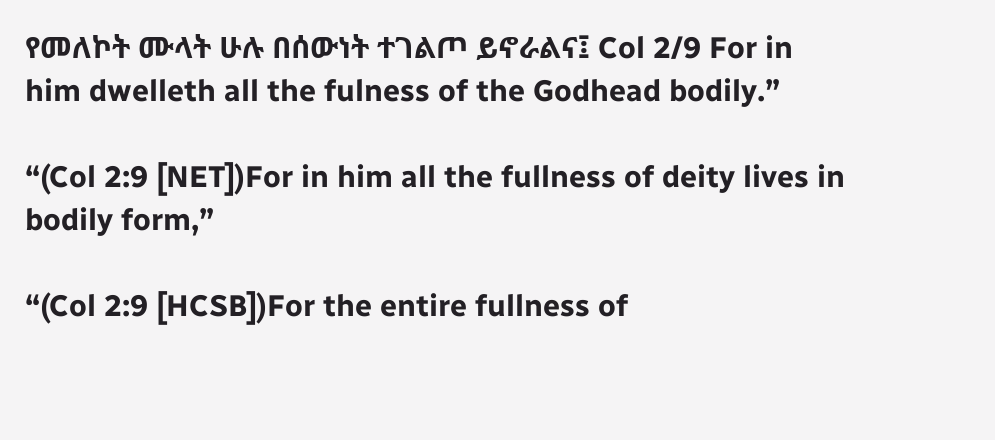የመለኮት ሙላት ሁሉ በሰውነት ተገልጦ ይኖራልና፤ Col 2/9 For in him dwelleth all the fulness of the Godhead bodily.”

“(Col 2:9 [NET])For in him all the fullness of deity lives in bodily form,”

“(Col 2:9 [HCSB])For the entire fullness of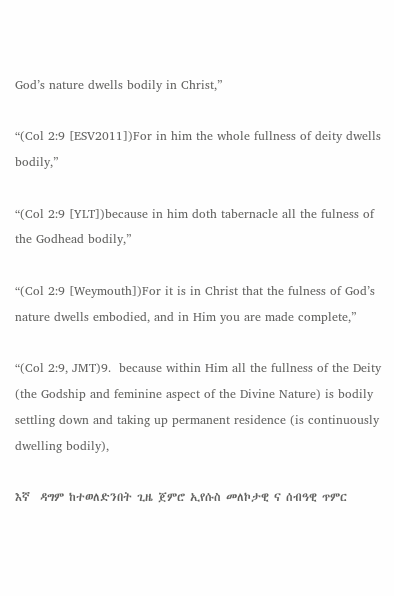God’s nature dwells bodily in Christ,”

“(Col 2:9 [ESV2011])For in him the whole fullness of deity dwells bodily,”

“(Col 2:9 [YLT])because in him doth tabernacle all the fulness of the Godhead bodily,”

“(Col 2:9 [Weymouth])For it is in Christ that the fulness of God’s nature dwells embodied, and in Him you are made complete,”

“(Col 2:9, JMT)9.  because within Him all the fullness of the Deity (the Godship and feminine aspect of the Divine Nature) is bodily settling down and taking up permanent residence (is continuously dwelling bodily),

እኛ  ዳግም ከተወለድንበት ጊዜ ጀምሮ ኢየሱስ መለኮታዊ ና ሰብዓዊ ጥምር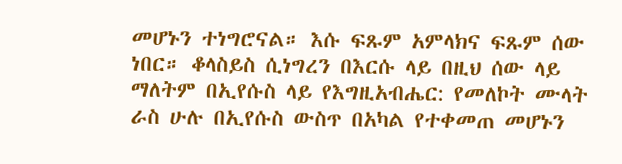መሆኑን ተነግሮናል። እሱ ፍጹም አምላክና ፍጹም ሰው ነበር። ቆላስይስ ሲነግረን በእርሱ ላይ በዚህ ሰው ላይ ማለትም በኢየሱስ ላይ የእግዚአብሔር: የመለኮት ሙላት  ራስ ሁሉ በኢየሱስ ውስጥ በአካል የተቀመጠ መሆኑን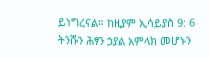ይነግረናል። ከዚያም ኢሳይያስ 9: 6 ትንሹን ሕፃን ኃያል አምላክ መሆኑን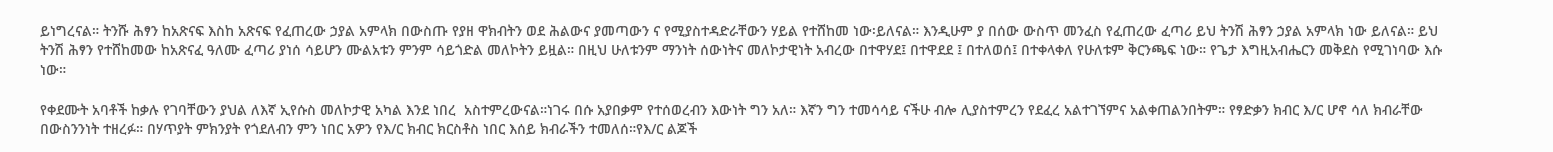ይነግረናል። ትንሹ ሕፃን ከአጽናፍ እስከ አጽናፍ የፈጠረው ኃያል አምላክ በውስጡ የያዘ ዋክብትን ወደ ሕልውና ያመጣውን ና የሚያስተዳድራቸውን ሃይል የተሸከመ ነው፡ይለናል። እንዲሁም ያ በሰው ውስጥ መንፈስ የፈጠረው ፈጣሪ ይህ ትንሽ ሕፃን ኃያል አምላክ ነው ይለናል። ይህ ትንሽ ሕፃን የተሸከመው ከአጽናፈ ዓለሙ ፈጣሪ ያነሰ ሳይሆን ሙልአቱን ምንም ሳይጎድል መለኮትን ይዟል። በዚህ ሁለቱንም ማንነት ሰውነትና መለኮታዊነት አብረው በተዋሃደ፤ በተዋደደ ፤ በተለወሰ፤ በተቀላቀለ የሁለቱም ቅርንጫፍ ነው። የጌታ እግዚአብሔርን መቅደስ የሚገነባው እሱ ነው።

የቀደሙት አባቶች ከቃሉ የገባቸውን ያህል ለእኛ ኢየሱስ መለኮታዊ አካል እንደ ነበረ  አስተምረውናል።ነገሩ በሱ አያበቃም የተሰወረብን እውነት ግን አለ። እኛን ግን ተመሳሳይ ናችሁ ብሎ ሊያስተምረን የደፈረ አልተገኘምና አልቀጠልንበትም። የፃድቃን ክብር እ/ር ሆኖ ሳለ ክብራቸው በውስንንነት ተዘረፉ። በሃጥያት ምክንያት የጎደለብን ምን ነበር አዎን የእ/ር ክብር ክርስቶስ ነበር እሰይ ክብራችን ተመለሰ።የእ/ር ልጆች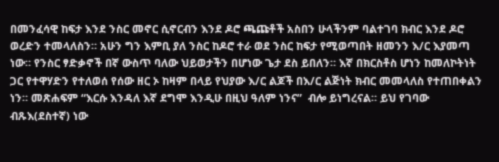በመንፈሳዊ ከፍታ እንደ ንስር መኖር ሲኖርብን እንደ ዶሮ ጫጩቶች አስበን ሁላችንም ባልተገባ ክብር እንደ ዶሮ ወረድን ተመላለስን። አሁን ግን እምቢ ያለ ንስር ከዶሮ ተራ ወደ ንስር ከፍታ የሚወጣበት ዘመንን እ/ር እያመጣ ነው። የንስር ፃድቃኖች በኛ ውስጥ ባለው ህይወታችን በሆነው ጌታ ደስ ይበለን። እኛ በክርስቶስ ሆነን ከመለኮትነት ጋር የተዋሃድን የተለወሰ የሰው ዘር ኦ ከዛም በላይ የህያው እ/ር ልጆች በእ/ር ልጅነት ክብር መመላለስ የተጠበቀልን ነን። መጽሐፍም “እርሱ እንዳለ እኛ ደግሞ እንዲሁ በዚህ ዓለም ነንና”  ብሎ ይነግረናል። ይህ የገባው ብጹእ(ደስተኛ) ነው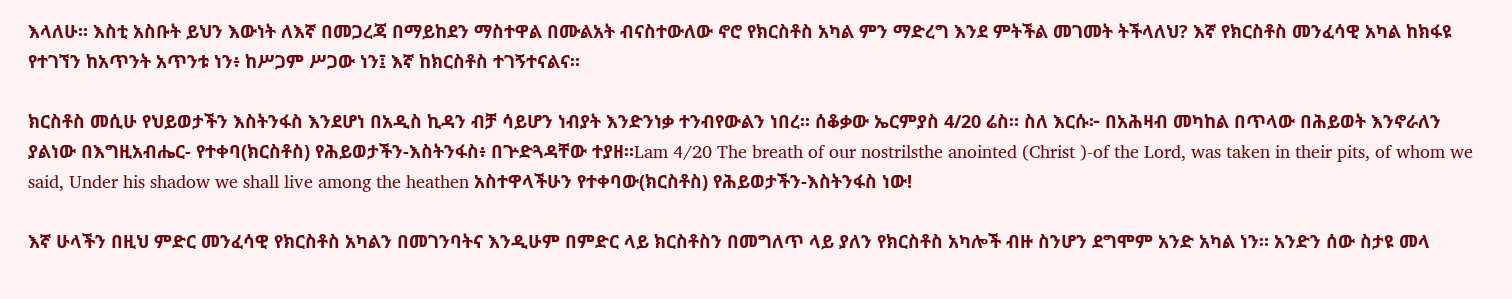እላለሁ። እስቲ አስቡት ይህን እውነት ለእኛ በመጋረጃ በማይከደን ማስተዋል በሙልአት ብናስተውለው ኖሮ የክርስቶስ አካል ምን ማድረግ እንደ ምትችል መገመት ትችላለህ? እኛ የክርስቶስ መንፈሳዊ አካል ከክፋዩ የተገኘን ከአጥንት አጥንቱ ነን፥ ከሥጋም ሥጋው ነን፤ እኛ ከክርስቶስ ተገኝተናልና።

ክርስቶስ መሲሁ የህይወታችን እስትንፋስ እንደሆነ በአዲስ ኪዳን ብቻ ሳይሆን ነብያት እንድንነቃ ተንብየውልን ነበረ። ሰቆቃው ኤርምያስ 4/20 ሬስ። ስለ እርሱ፦ በአሕዛብ መካከል በጥላው በሕይወት እንኖራለን ያልነው በእግዚአብሔር- የተቀባ(ክርስቶስ) የሕይወታችን-እስትንፋስ፥ በጕድጓዳቸው ተያዘ።Lam 4/20 The breath of our nostrilsthe anointed (Christ )-of the Lord, was taken in their pits, of whom we said, Under his shadow we shall live among the heathen አስተዋላችሁን የተቀባው(ክርስቶስ) የሕይወታችን-እስትንፋስ ነው!

እኛ ሁላችን በዚህ ምድር መንፈሳዊ የክርስቶስ አካልን በመገንባትና እንዲሁም በምድር ላይ ክርስቶስን በመግለጥ ላይ ያለን የክርስቶስ አካሎች ብዙ ስንሆን ደግሞም አንድ አካል ነን። አንድን ሰው ስታዩ መላ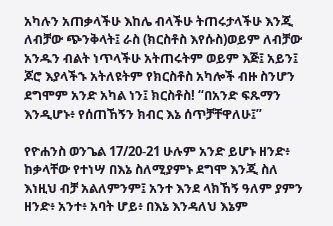አካሉን አጠቃላችሁ እከሌ ብላችሁ ትጠሩታላችሁ እንጂ ለብቻው ጭንቅላት፤ ራስ (ክርስቶስ እየሱስ)ወይም ለብቻው አንዱን ብልት ነጥላችሁ አትጠሩትም ወይም እጅ፤ አይን፤ ጆሮ እያላችኁ አትለዩትም የክርስቶስ አካሎች ብዙ ስንሆን ደግሞም አንድ አካል ነን፤ ክርስቶስ! “በአንድ ፍጹማን እንዲሆኑ፥ የሰጠኸኝን ክብር እኔ ሰጥቻቸዋለሁ፤”

የዮሐንስ ወንጌል 17/20-21 ሁሉም አንድ ይሆኑ ዘንድ፥ ከቃላቸው የተነሣ በእኔ ስለሚያምኑ ደግሞ እንጂ ስለ እነዚህ ብቻ አልለምንም፤ አንተ እንደ ላክኸኝ ዓለም ያምን ዘንድ፥ አንተ፥ አባት ሆይ፥ በእኔ እንዳለህ እኔም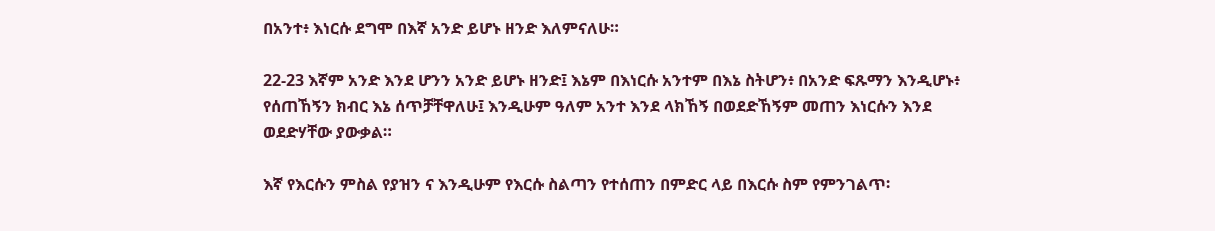በአንተ፥ እነርሱ ደግሞ በእኛ አንድ ይሆኑ ዘንድ እለምናለሁ።

22-23 እኛም አንድ እንደ ሆንን አንድ ይሆኑ ዘንድ፤ እኔም በእነርሱ አንተም በእኔ ስትሆን፥ በአንድ ፍጹማን እንዲሆኑ፥ የሰጠኸኝን ክብር እኔ ሰጥቻቸዋለሁ፤ እንዲሁም ዓለም አንተ እንደ ላክኸኝ በወደድኸኝም መጠን እነርሱን እንደ ወደድሃቸው ያውቃል።

እኛ የእርሱን ምስል የያዝን ና እንዲሁም የእርሱ ስልጣን የተሰጠን በምድር ላይ በእርሱ ስም የምንገልጥ፡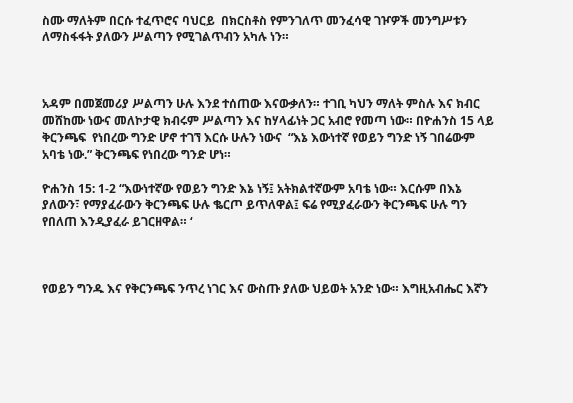ስሙ ማለትም በርሱ ተፈጥሮና ባህርይ  በክርስቶስ የምንገለጥ መንፈሳዊ ገዦዎች መንግሥቱን ለማስፋፋት ያለውን ሥልጣን የሚገልጥብን አካሉ ነን።



አዳም በመጀመሪያ ሥልጣን ሁሉ እንደ ተሰጠው እናውቃለን። ተገቢ ካህን ማለት ምስሉ እና ክብር መሸከሙ ነውና መለኮታዊ ክብሩም ሥልጣን እና ከሃላፊነት ጋር አብሮ የመጣ ነው። በዮሐንስ 15 ላይ ቅርንጫፍ  የነበረው ግንድ ሆኖ ተገኘ እርሱ ሁሉን ነውና  “እኔ እውነተኛ የወይን ግንድ ነኝ ገበሬውም አባቴ ነው.” ቅርንጫፍ የነበረው ግንድ ሆነ።

ዮሐንስ 15: 1-2 “እውነተኛው የወይን ግንድ እኔ ነኝ፤ አትክልተኛውም አባቴ ነው። እርሱም በእኔ ያለውን፣ የማያፈራውን ቅርንጫፍ ሁሉ ቈርጦ ይጥለዋል፤ ፍሬ የሚያፈራውን ቅርንጫፍ ሁሉ ግን የበለጠ እንዲያፈራ ይገርዘዋል። ‘



የወይን ግንዱ እና የቅርንጫፍ ንጥረ ነገር እና ውስጡ ያለው ህይወት አንድ ነው። እግዚአብሔር እኛን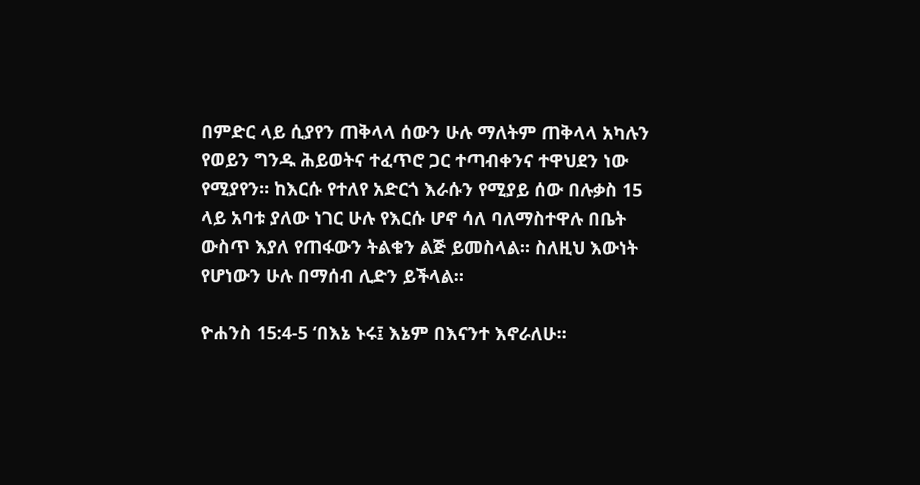በምድር ላይ ሲያየን ጠቅላላ ሰውን ሁሉ ማለትም ጠቅላላ አካሉን የወይን ግንዱ ሕይወትና ተፈጥሮ ጋር ተጣብቀንና ተዋህደን ነው የሚያየን። ከእርሱ የተለየ አድርጎ እራሱን የሚያይ ሰው በሉቃስ 15 ላይ አባቱ ያለው ነገር ሁሉ የእርሱ ሆኖ ሳለ ባለማስተዋሉ በቤት ውስጥ እያለ የጠፋውን ትልቁን ልጅ ይመስላል። ስለዚህ እውነት የሆነውን ሁሉ በማሰብ ሊድን ይችላል።

ዮሐንስ 15:4-5 ‘በእኔ ኑሩ፤ እኔም በእናንተ እኖራለሁ።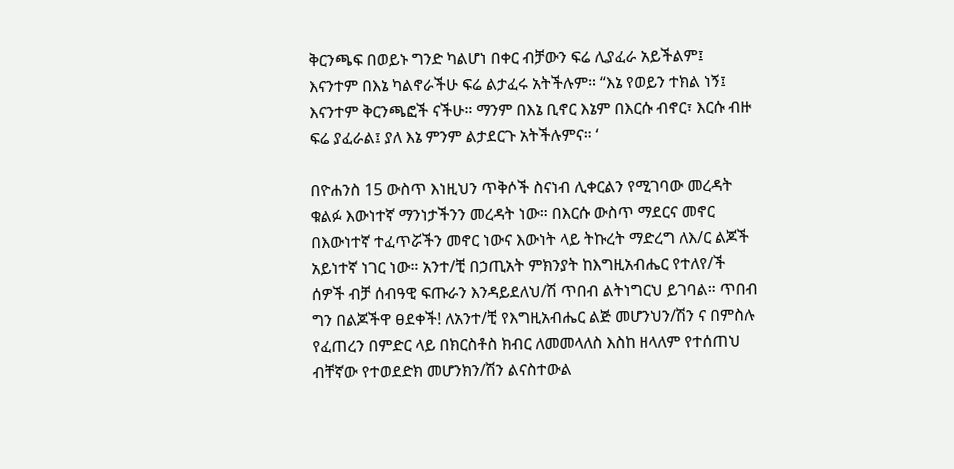ቅርንጫፍ በወይኑ ግንድ ካልሆነ በቀር ብቻውን ፍሬ ሊያፈራ አይችልም፤ እናንተም በእኔ ካልኖራችሁ ፍሬ ልታፈሩ አትችሉም። “እኔ የወይን ተክል ነኝ፤ እናንተም ቅርንጫፎች ናችሁ። ማንም በእኔ ቢኖር እኔም በእርሱ ብኖር፣ እርሱ ብዙ ፍሬ ያፈራል፤ ያለ እኔ ምንም ልታደርጉ አትችሉምና። ‘

በዮሐንስ 15 ውስጥ እነዚህን ጥቅሶች ስናነብ ሊቀርልን የሚገባው መረዳት ቁልፉ እውነተኛ ማንነታችንን መረዳት ነው። በእርሱ ውስጥ ማደርና መኖር በእውነተኛ ተፈጥሯችን መኖር ነውና እውነት ላይ ትኩረት ማድረግ ለእ/ር ልጆች አይነተኛ ነገር ነው። አንተ/ቺ በኃጢአት ምክንያት ከእግዚአብሔር የተለየ/ች ሰዎች ብቻ ሰብዓዊ ፍጡራን እንዳይደለህ/ሽ ጥበብ ልትነግርህ ይገባል። ጥበብ ግን በልጆችዋ ፀደቀች! ለአንተ/ቺ የእግዚአብሔር ልጅ መሆንህን/ሽን ና በምስሉ የፈጠረን በምድር ላይ በክርስቶስ ክብር ለመመላለስ እስከ ዘላለም የተሰጠህ ብቸኛው የተወደድክ መሆንክን/ሽን ልናስተውል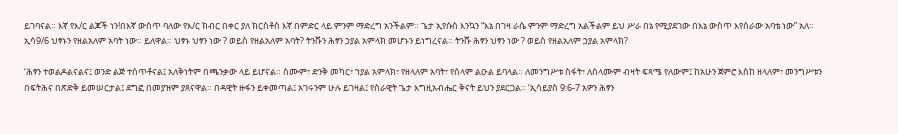ይገባናል። እኛ የእ/ር ልጆች ነን!በእኛ ውስጥ ባለው የእ/ር ክብር በቀር ያለ ክርስቶስ እኛ በምድር ላይ ምንም ማድረግ አንችልም። ጌታ ኢየሱስ እንኳን “እኔ በገዛ ራሴ ምንም ማድረግ አልችልም ይህ ሥራ በኔ የሚያደገው በእኔ ውስጥ እየሰራው አባቴ ነው” አለ። ኢሳ9/6 ህፃኑን የዘልአለም አባት ነው። ይለዋል። ህፃኑ ህፃን ነው ? ወይስ የዘልአለም አባት? ትንሹን ሕፃን ኃያል አምላክ መሆኑን ይነግረናል። ትንሹ ሕፃን ህፃን ነው ? ወይስ የዘልአለም ኃያል አምላክ?

‘ሕፃን ተወልዶልናልና፤ ወንድ ልጅ ተሰጥቶናል፤ አለቅነትም በጫንቃው ላይ ይሆናል። ስሙም፣ ድንቅ መካር፣ ኀያል አምላክ፣ የዘላለም አባት፣ የሰላም ልዑል ይባላል። ለመንግሥቱ ስፋት፣ ለሰላሙም ብዛት ፍጻሜ የለውም፤ ከአሁን ጀምሮ እስከ ዘላለም፣ መንግሥቱን በፍትሕና በጽድቅ ይመሠርታል፤ ደግፎ በመያዝም ያጸናዋል። በዳዊት ዙፋን ይቀመጣል፤ አገሩንም ሁሉ ይገዛል፤ የሰራዊት ጌታ እግዚአብሔር ቅናት ይህን ያደርጋል። ‘ኢሳይያስ 9:6-7 አዎን ሕፃን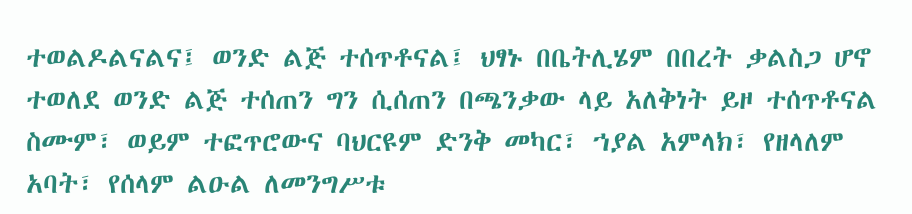ተወልዶልናልና፤ ወንድ ልጅ ተሰጥቶናል፤ ህፃኑ በቤትሊሄም በበረት ቃልስጋ ሆኖ ተወለደ ወንድ ልጅ ተሰጠን ግን ሲሰጠን በጫንቃው ላይ አለቅነት ይዞ ተሰጥቶናል ስሙም፣ ወይም ተፎጥሮውና ባህርዩም ድንቅ መካር፣ ኀያል አምላክ፣ የዘላለም አባት፣ የሰላም ልዑል ለመንግሥቱ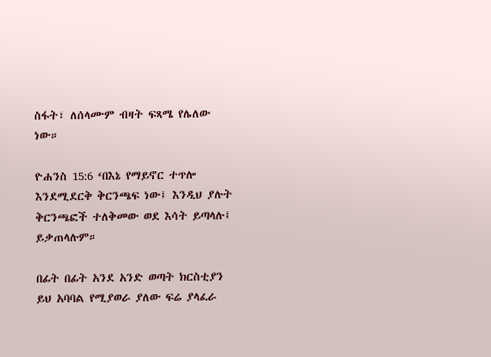ስፋት፣ ለሰላሙም ብዛት ፍጻሜ የሌለው ነው።

ዮሐንስ 15:6 ‘በእኔ የማይኖር ተጥሎ እንደሚደርቅ ቅርንጫፍ ነው፤ እንዲህ ያሉት ቅርንጫፎች ተለቅመው ወደ እሳት ይጣላሉ፤ ይቃጠላሉም።

በፊት በፊት አንደ አንድ ወጣት ክርስቲያን ይህ አባባል የሚያወራ ያለው ፍሬ ያላፈራ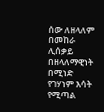ሰው ለዘላለም በመከራ ሊሰቃይ በዘላለማዊነት በሚነድ የገሃነም እሳት የሚጣል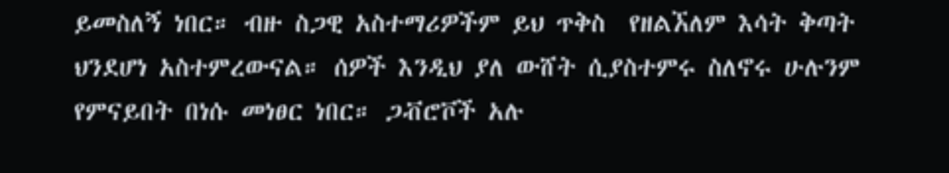ይመስለኝ ነበር። ብዙ ስጋዊ አስተማሪዎችም ይህ ጥቅስ  የዘልኧለም እሳት ቅጣት ህንደሆነ አስተምረውናል። ሰዎች እንዲህ ያለ ውሸት ሲያስተምሩ ስለኖሩ ሁሉንም የምናይበት በነሱ መነፀር ነበር። ጋቭሮቮች አሉ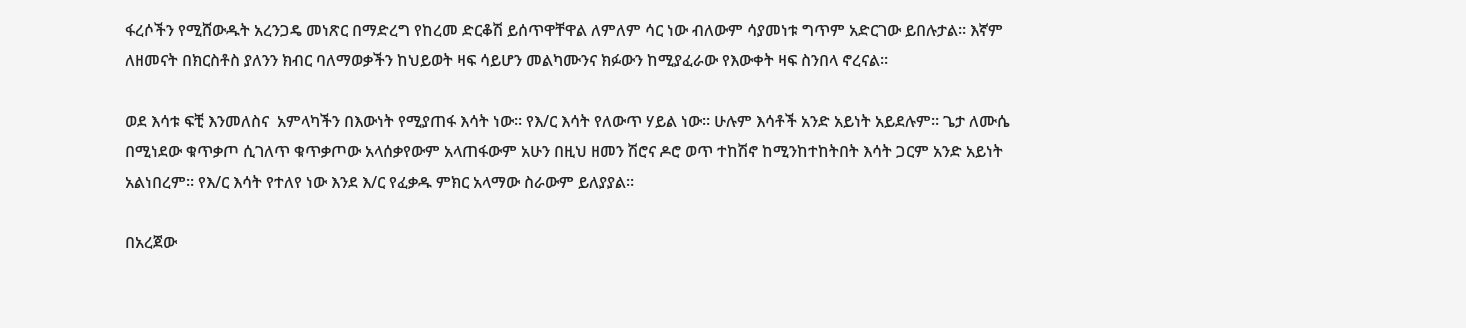ፋረሶችን የሚሸውዱት አረንጋዴ መነጽር በማድረግ የከረመ ድርቆሽ ይሰጥዋቸዋል ለምለም ሳር ነው ብለውም ሳያመነቱ ግጥም አድርገው ይበሉታል። እኛም ለዘመናት በክርስቶስ ያለንን ክብር ባለማወቃችን ከህይወት ዛፍ ሳይሆን መልካሙንና ክፉውን ከሚያፈራው የእውቀት ዛፍ ስንበላ ኖረናል።

ወደ እሳቱ ፍቺ እንመለስና  አምላካችን በእውነት የሚያጠፋ እሳት ነው። የእ/ር እሳት የለውጥ ሃይል ነው። ሁሉም እሳቶች አንድ አይነት አይደሉም። ጌታ ለሙሴ በሚነደው ቁጥቃጦ ሲገለጥ ቁጥቃጦው አላሰቃየውም አላጠፋውም አሁን በዚህ ዘመን ሽሮና ዶሮ ወጥ ተከሽኖ ከሚንከተከትበት እሳት ጋርም አንድ አይነት አልነበረም። የእ/ር እሳት የተለየ ነው እንደ እ/ር የፈቃዱ ምክር አላማው ስራውም ይለያያል።

በአረጀው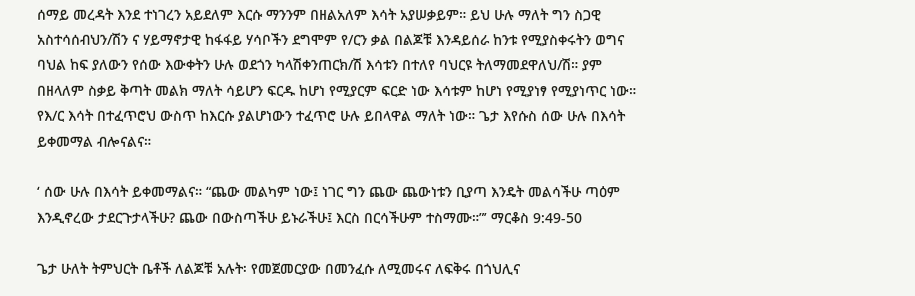ሰማይ መረዳት እንደ ተነገረን አይደለም እርሱ ማንንም በዘልአለም እሳት አያሠቃይም። ይህ ሁሉ ማለት ግን ስጋዊ አስተሳሰብህን/ሽን ና ሃይማኖታዊ ከፋፋይ ሃሳቦችን ደግሞም የ/ርን ቃል በልጆቹ እንዳይሰራ ከንቱ የሚያስቀሩትን ወግና ባህል ከፍ ያለውን የሰው እውቀትን ሁሉ ወደጎን ካላሽቀንጠርክ/ሽ እሳቱን በተለየ ባህርዩ ትለማመደዋለህ/ሽ። ያም በዘላለም ስቃይ ቅጣት መልክ ማለት ሳይሆን ፍርዱ ከሆነ የሚያርም ፍርድ ነው እሳቱም ከሆነ የሚያነፃ የሚያነጥር ነው። የእ/ር እሳት በተፈጥሮህ ውስጥ ከእርሱ ያልሆነውን ተፈጥሮ ሁሉ ይበላዋል ማለት ነው። ጌታ እየሱስ ሰው ሁሉ በእሳት ይቀመማል ብሎናልና።

‘ ሰው ሁሉ በእሳት ይቀመማልና። “ጨው መልካም ነው፤ ነገር ግን ጨው ጨውነቱን ቢያጣ እንዴት መልሳችሁ ጣዕም እንዲኖረው ታደርጉታላችሁ? ጨው በውስጣችሁ ይኑራችሁ፤ እርስ በርሳችሁም ተስማሙ።”’ ማርቆስ 9:49-50

ጌታ ሁለት ትምህርት ቤቶች ለልጆቹ አሉት፡ የመጀመርያው በመንፈሱ ለሚመሩና ለፍቅሩ በጎህሊና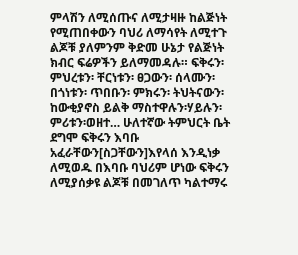ምላሽን ለሚሰጡና ለሚታዛዙ ከልጅነት የሚጠበቀውን ባህሪ ለማሳየት ለሚተጉ ልጆቹ ያለምንም ቅድመ ሁኔታ የልጅነት ክብር ፍሬዎችን ይለማመዳሉ። ፍቅሩን፡ ምህረቱን፡ ቸርነቱን፡ ፀጋውን፡ ሰላሙን፡ በጎነቱን፡ ጥበቡን፡ ምክሩን፡ ትህትናውን፡ከውቂያኖስ ይልቅ ማስተዋሉን፡ሃይሉን፡ምሪቱን፡ወዘተ… ሁለተኛው ትምህርት ቤት ደግሞ ፍቅሩን እባቡ አፈራቸውን[ስጋቸውን]እየላሰ እንዲነቃ ለሚወዱ በእባቡ ባህሪም ሆነው ፍቅሩን ለሚያሰቃዩ ልጆቹ በመገለጥ ካልተማሩ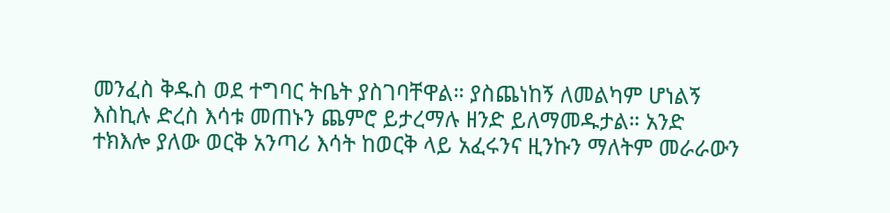መንፈስ ቅዱስ ወደ ተግባር ትቤት ያስገባቸዋል። ያስጨነከኝ ለመልካም ሆነልኝ እስኪሉ ድረስ እሳቱ መጠኑን ጨምሮ ይታረማሉ ዘንድ ይለማመዱታል። አንድ ተክእሎ ያለው ወርቅ አንጣሪ እሳት ከወርቅ ላይ አፈሩንና ዚንኩን ማለትም መራራውን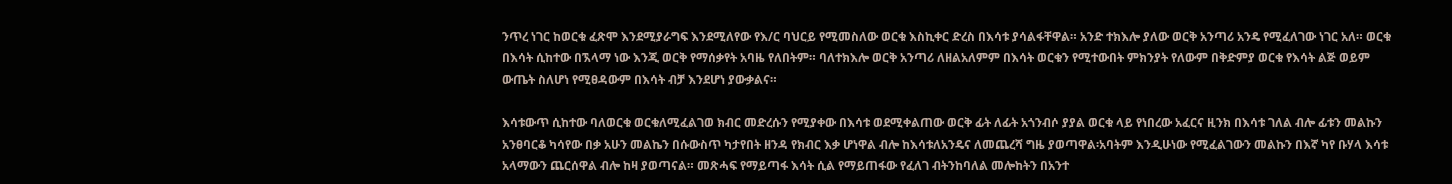ንጥረ ነገር ከወርቁ ፈጽሞ እንደሚያራግፍ እንደሚለየው የእ/ር ባህርይ የሚመስለው ወርቁ እስኪቀር ድረስ በእሳቱ ያሳልፋቸዋል። አንድ ተክእሎ ያለው ወርቅ አንጣሪ አንዴ የሚፈለገው ነገር አለ። ወርቁ በእሳት ሲከተው በኧላማ ነው እንጂ ወርቅ የማሰቃየት አባዜ የለበትም። ባለተክእሎ ወርቅ አንጣሪ ለዘልአለምም በእሳት ወርቁን የሚተውበት ምክንያት የለውም በቅድምያ ወርቁ የእሳት ልጅ ወይም ውጤት ስለሆነ የሚፀዳውም በእሳት ብቻ እንደሆነ ያውቃልና።

እሳቱውጥ ሲከተው ባለወርቁ ወርቁለሚፈልገወ ክብር መድረሱን የሚያቀው በእሳቱ ወደሚቀልጠው ወርቅ ፊት ለፊት አጎንብሶ ያያል ወርቁ ላይ የነበረው አፈርና ዚንክ በእሳቱ ገለል ብሎ ፊቱን መልኩን አንፀባርቆ ካሳየው በቃ አሁን መልኬን በሱውስጥ ካታየበት ዘንዳ የክብር እቃ ሆነዋል ብሎ ከእሳቱለአንዴና ለመጨረሻ ግዜ ያወጣዋል፡አባትም እንዲሁነው የሚፈልገውን መልኩን በእኛ ካየ ቡሃላ እሳቱ አላማውን ጨርሰዋል ብሎ ከዛ ያወጣናል። መጽሓፍ የማይጣፋ እሳት ሲል የማይጠፋው የፈለገ ብትንከባለል መሎከትን በአንተ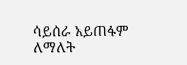ሳይሰራ አይጠፋም ለማለት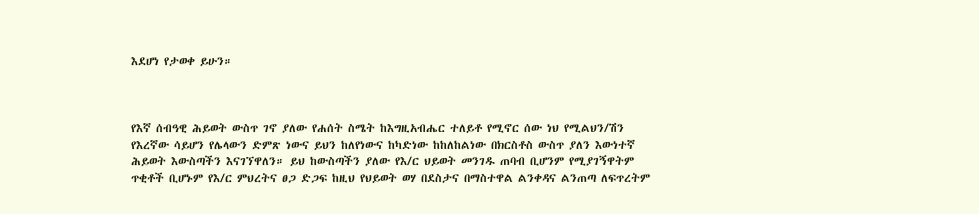እደሆነ የታወቀ ይሁን።



የእኛ ሰብዓዊ ሕይወት ውስጥ ገኖ ያለው የሐሰት ስሜት ከእግዚአብሔር ተለይቶ የሚኖር ሰው ነህ የሚልህን/ሽን የእረኛው ሳይሆን የሌላውን ድምጽ ነውና ይህን ከለየነውና ከካድነው ከከለከልነው በክርስቶስ ውስጥ ያለን እውነተኛ ሕይወት እውስጣችን እናገኘዋለን። ይህ ከውስጣችን ያለው የእ/ር ህይወት መንገዱ ጠባብ ቢሆንም የሚያገኝዋትም ጥቂቶች ቢሆኑም የእ/ር ምህረትና ፀጋ ድጋፍ ከዚህ የህይወት ወሃ በደስታና በማስተዋል ልንቀዳና ልንጠጣ ለፍጥረትም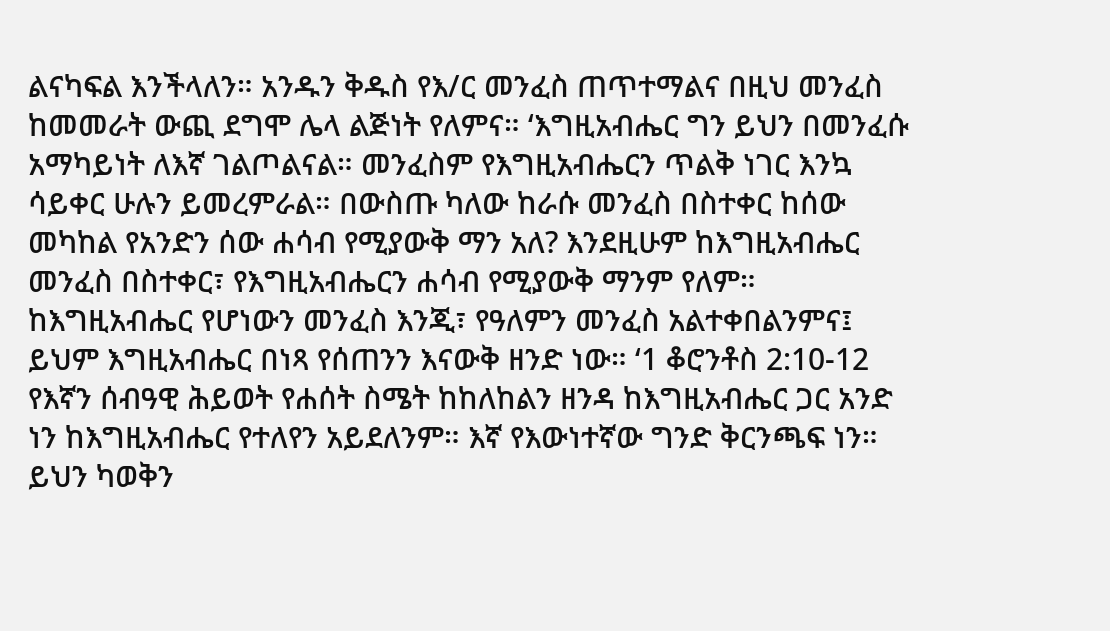ልናካፍል እንችላለን። አንዱን ቅዱስ የእ/ር መንፈስ ጠጥተማልና በዚህ መንፈስ ከመመራት ውጪ ደግሞ ሌላ ልጅነት የለምና። ‘እግዚአብሔር ግን ይህን በመንፈሱ አማካይነት ለእኛ ገልጦልናል። መንፈስም የእግዚአብሔርን ጥልቅ ነገር እንኳ ሳይቀር ሁሉን ይመረምራል። በውስጡ ካለው ከራሱ መንፈስ በስተቀር ከሰው መካከል የአንድን ሰው ሐሳብ የሚያውቅ ማን አለ? እንደዚሁም ከእግዚአብሔር መንፈስ በስተቀር፣ የእግዚአብሔርን ሐሳብ የሚያውቅ ማንም የለም። ከእግዚአብሔር የሆነውን መንፈስ እንጂ፣ የዓለምን መንፈስ አልተቀበልንምና፤ ይህም እግዚአብሔር በነጻ የሰጠንን እናውቅ ዘንድ ነው። ‘1 ቆሮንቶስ 2:10-12 የእኛን ሰብዓዊ ሕይወት የሐሰት ስሜት ከከለከልን ዘንዳ ከእግዚአብሔር ጋር አንድ ነን ከእግዚአብሔር የተለየን አይደለንም። እኛ የእውነተኛው ግንድ ቅርንጫፍ ነን። ይህን ካወቅን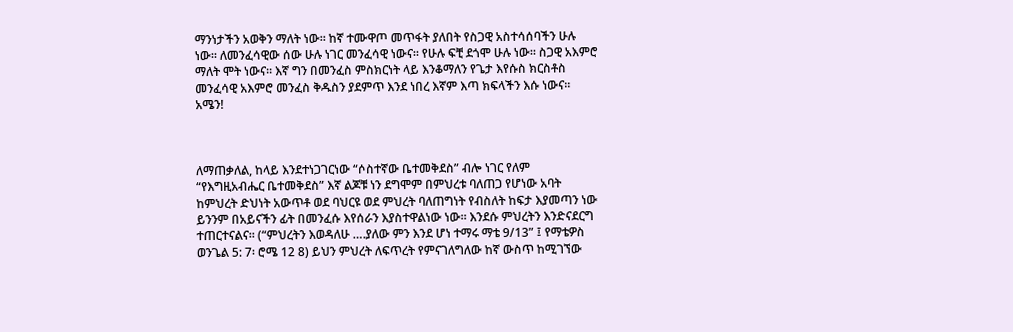ማንነታችን አወቅን ማለት ነው። ከኛ ተሙዋጦ መጥፋት ያለበት የስጋዊ አስተሳሰባችን ሁሉ ነው። ለመንፈሳዊው ሰው ሁሉ ነገር መንፈሳዊ ነውና። የሁሉ ፍቺ ደጎሞ ሁሉ ነው። ስጋዊ አእምሮ ማለት ሞት ነውና። እኛ ግን በመንፈስ ምስክርነት ላይ እንቆማለን የጌታ እየሱስ ክርስቶስ መንፈሳዊ አእምሮ መንፈስ ቅዱስን ያደምጥ እንደ ነበረ እኛም እጣ ክፍላችን እሱ ነውና። አሜን!



ለማጠቃለል, ከላይ እንደተነጋገርነው “ሶስተኛው ቤተመቅደስ” ብሎ ነገር የለም “የእግዚአብሔር ቤተመቅደስ” እኛ ልጆቹ ነን ደግሞም በምህረቱ ባለጠጋ የሆነው አባት ከምህረት ድህነት አውጥቶ ወደ ባህርዩ ወደ ምህረት ባለጠግነት የብስለት ከፍታ እያመጣን ነው ይንንም በአይናችን ፊት በመንፈሱ እየሰራን እያስተዋልነው ነው። እንደሱ ምህረትን እንድናደርግ ተጠርተናልና። (“ምህረትን እወዳለሁ ….ያለው ምን እንደ ሆነ ተማሩ ማቴ 9/13” ፤ የማቴዎስ ወንጌል 5: 7፡ ሮሜ 12 8) ይህን ምህረት ለፍጥረት የምናገለግለው ከኛ ውስጥ ከሚገኘው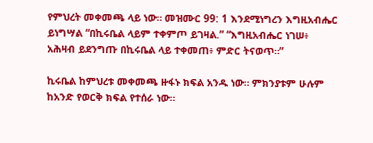የምህረት መቀመጫ ላይ ነው። መዝሙር 99: 1 እንደሚነግረን እግዚአብሔር ይነግሣል “በኪሩቤል ላይም ተቀምጦ ይገዛል.” “እግዚአብሔር ነገሠ፥ አሕዛብ ይደንግጡ በኪሩቤል ላይ ተቀመጠ፥ ምድር ትናወጥ።”

ኪሩቤል ከምህረቱ መቀመጫ ዙፋኑ ክፍል አንዱ ነው። ምክንያቱም ሁሉም ከአንድ የወርቅ ክፍል የተሰራ ነው።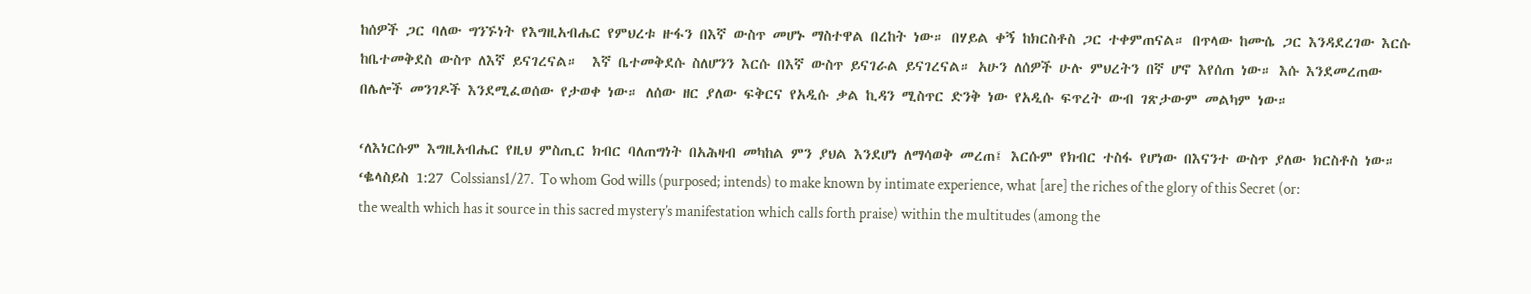ከሰዎች ጋር ባለው ግንኙነት የእግዚአብሔር የምህረቱ ዙፋን በእኛ ውስጥ መሆኑ ማስተዋል በረከት ነው። በሃይል ቀኝ ከክርስቶስ ጋር ተቀምጠናል። በጥላው ከሙሴ ጋር እንዳደረገው እርሱ ከቤተመቅደስ ውስጥ ለእኛ ይናገረናል።  እኛ ቤተመቅደሱ ስለሆንን እርሱ በእኛ ውስጥ ይናገራል ይናገረናል። አሁን ለሰዎች ሁሉ ምህረትን በኛ ሆኖ እየሰጠ ነው። እሱ እንደመረጠው በሌሎች መንገዶች እንደሚፈወሰው የታወቀ ነው። ለሰው ዘር ያለው ፍቅርና የአዲሱ ቃል ኪዳን ሚስጥር ድንቅ ነው የአዲሱ ፍጥረት ውብ ገጽታውም መልካም ነው።

‘ለእነርሱም እግዚአብሔር የዚህ ምስጢር ክብር ባለጠግነት በአሕዛብ መካከል ምን ያህል እንደሆነ ለማሳወቅ መረጠ፤ እርሱም የክብር ተስፋ የሆነው በእናንተ ውስጥ ያለው ክርስቶስ ነው። ‘ቈላስይስ 1:27 Colssians1/27.  To whom God wills (purposed; intends) to make known by intimate experience, what [are] the riches of the glory of this Secret (or: the wealth which has it source in this sacred mystery’s manifestation which calls forth praise) within the multitudes (among the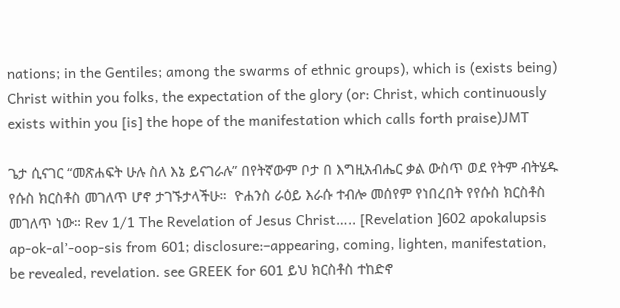nations; in the Gentiles; among the swarms of ethnic groups), which is (exists being) Christ within you folks, the expectation of the glory (or: Christ, which continuously exists within you [is] the hope of the manifestation which calls forth praise)JMT

ጌታ ሲናገር “መጽሐፍት ሁሉ ስለ እኔ ይናገራሉ” በየትኛውም ቦታ በ እግዚአብሔር ቃል ውስጥ ወደ የትም ብትሄዱ የሱስ ክርስቶስ መገለጥ ሆኖ ታገኙታላችሁ።  ዮሐንስ ራዕይ እራሱ ተብሎ መሰየም የነበረበት የየሱስ ክርስቶስ መገለጥ ነው። Rev 1/1 The Revelation of Jesus Christ….. [Revelation ]602 apokalupsis ap-ok-al’-oop-sis from 601; disclosure:–appearing, coming, lighten, manifestation, be revealed, revelation. see GREEK for 601 ይህ ክርስቶስ ተከድኖ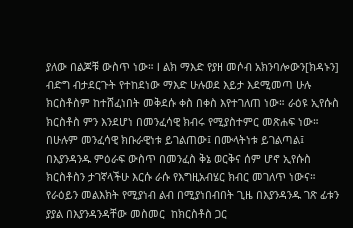ያለው በልጆቹ ውስጥ ነው። l ልክ ማእድ የያዘ መሶብ አክንባሎውን[ክዳኑን] ብድግ ብታደርጉት የተከደነው ማእድ ሁሉወደ እይታ እደሚመጣ ሁሉ ክርስቶስም ከተሸፈነበት መቅደሱ ቀስ በቀስ እየተገለጠ ነው። ራዕዩ ኢየሱስ ክርስቶስ ምን እንደሆነ በመንፈሳዊ ክብሩ የሚያስተምር መጽሐፍ ነው። በሁሉም መንፈሳዊ ክቡራዊነቱ ይገልጠው፤ በሙላትነቱ ይገልጣል፤ በእያንዳንዱ ምዕራፍ ውስጥ በመንፈስ ቅኔ ወርቅና ሰም ሆኖ ኢየሱስ ክርስቶስን ታገኛላችሁ እርሱ ራሱ የእግዚአብሄር ክብር መገለጥ ነውና። የራዕይን መልእክት የሚያነብ ልብ በሚያነበብበት ጊዜ በእያንዳንዱ ገጽ ፊቱን ያያል በእያንዳንዳቸው መስመር  ከክርስቶስ ጋር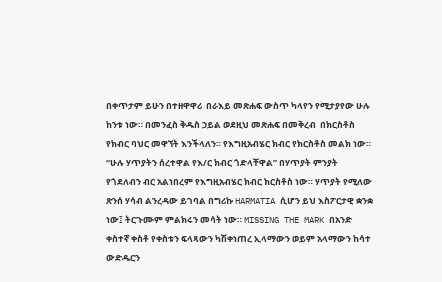በቀጥታም ይሁን በተዘዋዋሪ  በራእይ መጽሐፍ ውስጥ ካላየን የሚታያየው ሁሉ ከንቱ ነው። በመንፈስ ቅዱስ ኃይል ወደዚህ መጽሐፍ በመቅረብ  በክርስቶስ የክብር ባህር መዋኘት እንችላለን። የእግዚአብሄር ክብር የክርስቶስ መልክ ነው። “ሁሉ ሃጥያትን ሰረተዋል የእ/ር ክብር ጎድላቸዋል” በሃጥያት ምንያት የጎደለብን ብር አልነበረም የእግዚአብሄር ክብር ክርስቶስ ነው። ሃጥያት የሚለው ጽንሰ ሃሳብ ልንረዳው ይገባል በግሪኩ HARMATIA ሲሆን ይህ እስፖርታዊ ቋንቋ ነው፤ ትርጉሙም ምልክሩን መሳት ነው። MISSING THE MARK በአንድ ቀስተኛ ቀስቶ የቀስቱን ፍላጻውን ካሽቀነጠረ ኢላማውን ወይም አላማውን ከሳተ ውድዱርን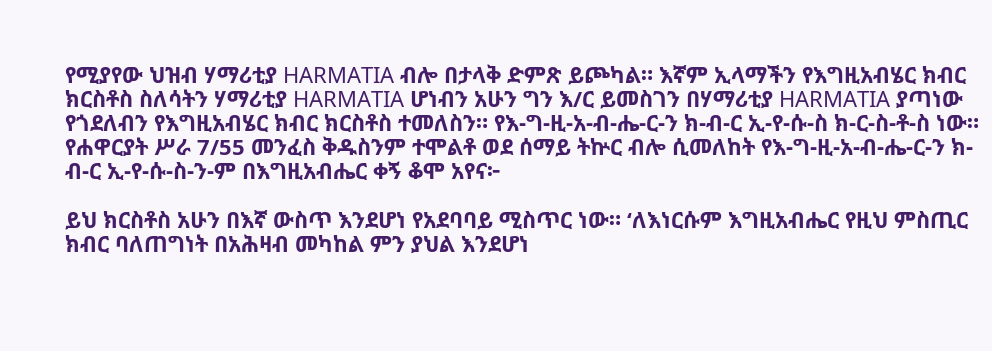የሚያየው ህዝብ ሃማሪቲያ HARMATIA ብሎ በታላቅ ድምጽ ይጮካል። እኛም ኢላማችን የእግዚአብሄር ክብር ክርስቶስ ስለሳትን ሃማሪቲያ HARMATIA ሆነብን አሁን ግን እ/ር ይመስገን በሃማሪቲያ HARMATIA ያጣነው የጎደለብን የእግዚአብሄር ክብር ክርስቶስ ተመለስን። የእ-ግ-ዚ-አ-ብ-ሔ-ር-ን ክ-ብ-ር ኢ-የ-ሱ-ስ ክ-ር-ስ-ቶ-ስ ነው። የሐዋርያት ሥራ 7/55 መንፈስ ቅዱስንም ተሞልቶ ወደ ሰማይ ትኵር ብሎ ሲመለከት የእ-ግ-ዚ-አ-ብ-ሔ-ር-ን ክ-ብ-ር ኢ-የ-ሱ-ስ-ን-ም በእግዚአብሔር ቀኝ ቆሞ አየና፦

ይህ ክርስቶስ አሁን በእኛ ውስጥ እንደሆነ የአደባባይ ሚስጥር ነው። ‘ለእነርሱም እግዚአብሔር የዚህ ምስጢር ክብር ባለጠግነት በአሕዛብ መካከል ምን ያህል እንደሆነ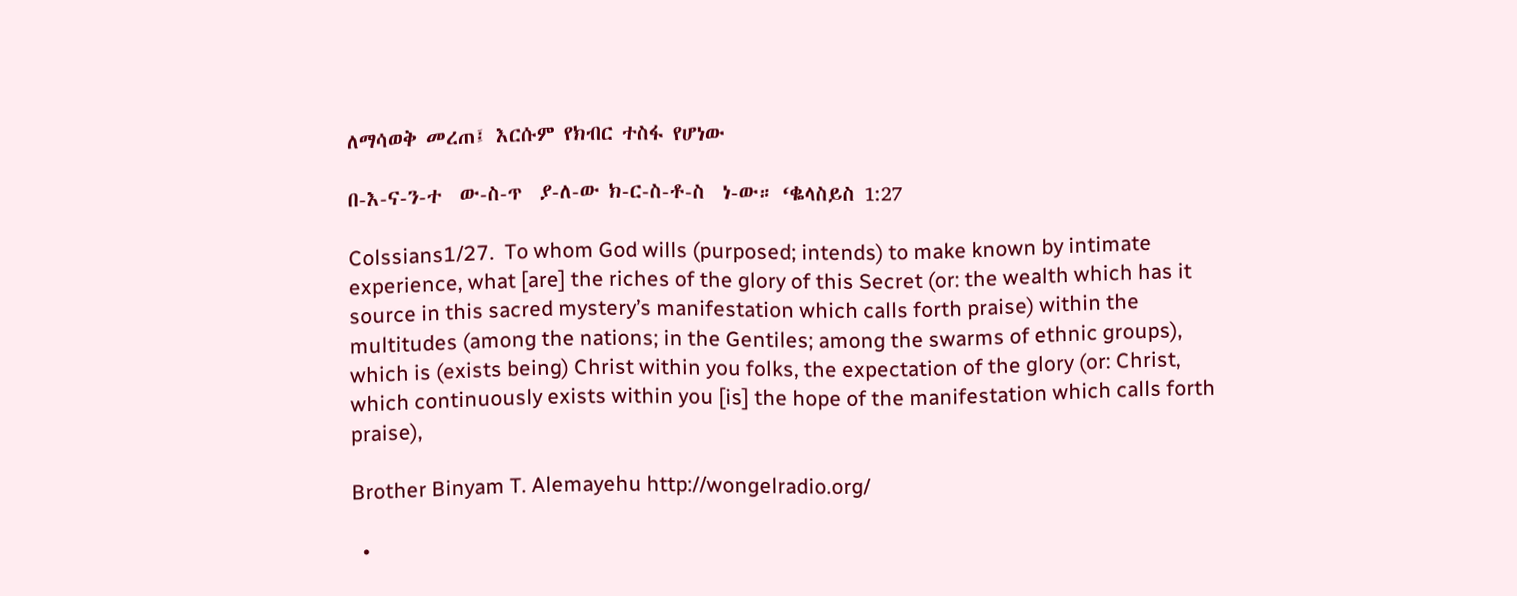ለማሳወቅ መረጠ፤ እርሱም የክብር ተስፋ የሆነው

በ-እ-ና-ን-ተ  ው-ስ-ጥ  ያ-ለ-ው ክ-ር-ስ-ቶ-ስ  ነ-ው። ‘ቈላስይስ 1:27

Colssians1/27.  To whom God wills (purposed; intends) to make known by intimate experience, what [are] the riches of the glory of this Secret (or: the wealth which has it source in this sacred mystery’s manifestation which calls forth praise) within the multitudes (among the nations; in the Gentiles; among the swarms of ethnic groups), which is (exists being) Christ within you folks, the expectation of the glory (or: Christ, which continuously exists within you [is] the hope of the manifestation which calls forth praise),

Brother Binyam T. Alemayehu http://wongelradio.org/

  •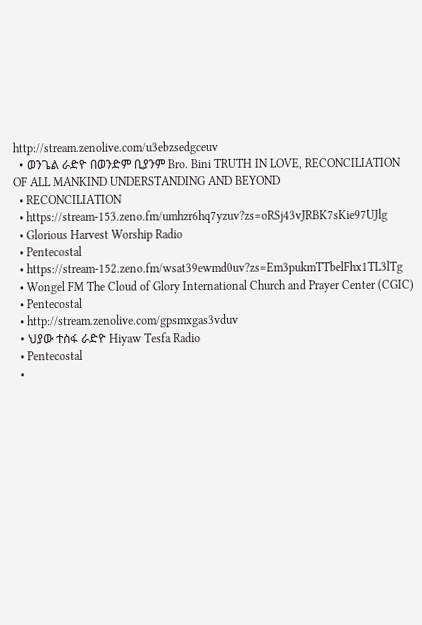http://stream.zenolive.com/u3ebzsedgceuv
  • ወንጌል ራድዮ በወንድም ቢያንም Bro. Bini TRUTH IN LOVE, RECONCILIATION OF ALL MANKIND UNDERSTANDING AND BEYOND
  • RECONCILIATION
  • https://stream-153.zeno.fm/umhzr6hq7yzuv?zs=oRSj43vJRBK7sKie97UJlg
  • Glorious Harvest Worship Radio
  • Pentecostal
  • https://stream-152.zeno.fm/wsat39ewmd0uv?zs=Em3pukmTTbelFhx1TL3lTg
  • Wongel FM The Cloud of Glory International Church and Prayer Center (CGIC)
  • Pentecostal
  • http://stream.zenolive.com/gpsmxgas3vduv
  • ህያው ተስፋ ራድዮ Hiyaw Tesfa Radio
  • Pentecostal
  •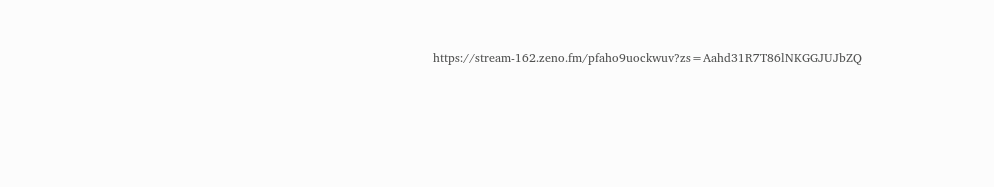https://stream-162.zeno.fm/pfaho9uockwuv?zs=Aahd31R7T86lNKGGJUJbZQ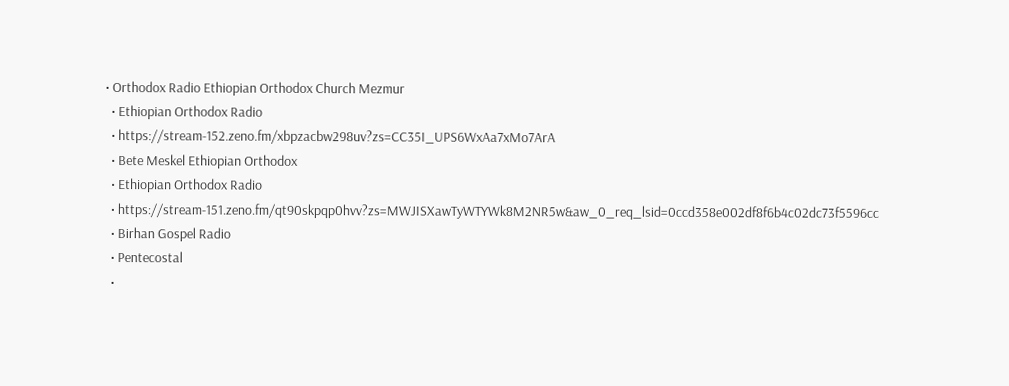• Orthodox Radio Ethiopian Orthodox Church Mezmur
  • Ethiopian Orthodox Radio
  • https://stream-152.zeno.fm/xbpzacbw298uv?zs=CC35I_UPS6WxAa7xMo7ArA
  • Bete Meskel Ethiopian Orthodox
  • Ethiopian Orthodox Radio
  • https://stream-151.zeno.fm/qt90skpqp0hvv?zs=MWJISXawTyWTYWk8M2NR5w&aw_0_req_lsid=0ccd358e002df8f6b4c02dc73f5596cc
  • Birhan Gospel Radio
  • Pentecostal
  •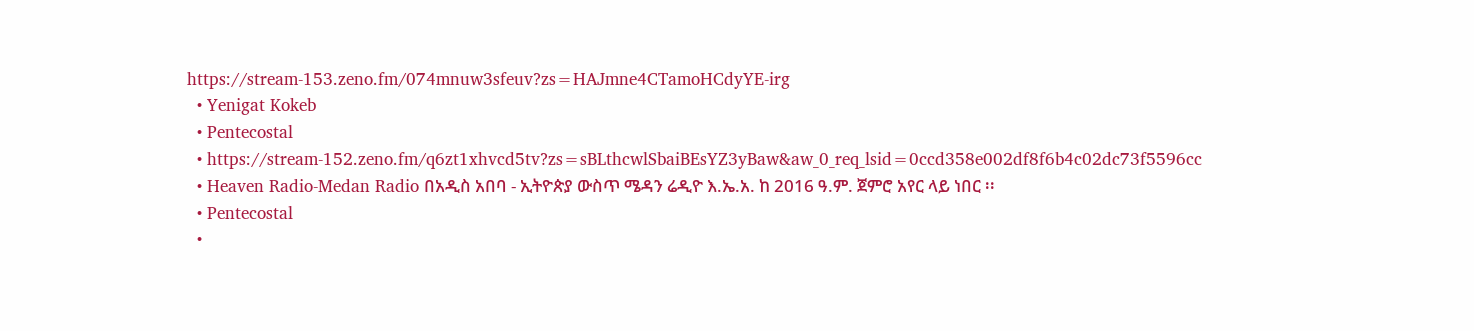https://stream-153.zeno.fm/074mnuw3sfeuv?zs=HAJmne4CTamoHCdyYE-irg
  • Yenigat Kokeb
  • Pentecostal
  • https://stream-152.zeno.fm/q6zt1xhvcd5tv?zs=sBLthcwlSbaiBEsYZ3yBaw&aw_0_req_lsid=0ccd358e002df8f6b4c02dc73f5596cc
  • Heaven Radio-Medan Radio በአዲስ አበባ - ኢትዮጵያ ውስጥ ሜዳን ሬዲዮ እ.ኤ.አ. ከ 2016 ዓ.ም. ጀምሮ አየር ላይ ነበር ፡፡
  • Pentecostal
  •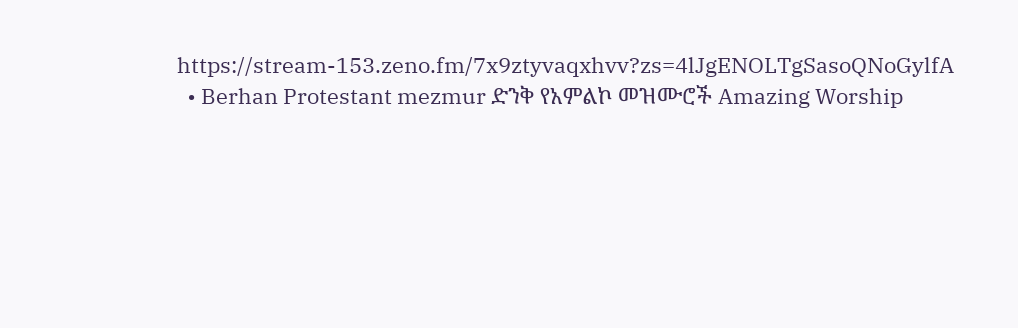https://stream-153.zeno.fm/7x9ztyvaqxhvv?zs=4lJgENOLTgSasoQNoGylfA
  • Berhan Protestant mezmur ድንቅ የአምልኮ መዝሙሮች Amazing Worship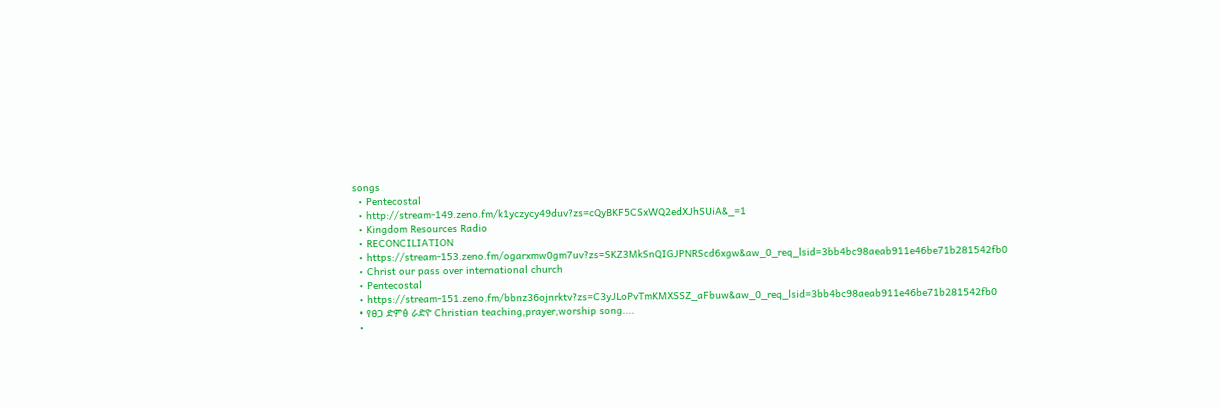songs
  • Pentecostal
  • http://stream-149.zeno.fm/k1yczycy49duv?zs=cQyBKF5CSxWQ2edXJhSUiA&_=1
  • Kingdom Resources Radio
  • RECONCILIATION
  • https://stream-153.zeno.fm/ogarxmw0gm7uv?zs=SKZ3MkSnQIGJPNRScd6xgw&aw_0_req_lsid=3bb4bc98aeab911e46be71b281542fb0
  • Christ our pass over international church
  • Pentecostal
  • https://stream-151.zeno.fm/bbnz36ojnrktv?zs=C3yJLoPvTmKMXSSZ_aFbuw&aw_0_req_lsid=3bb4bc98aeab911e46be71b281542fb0
  • የፀጋ ድምፅ ራድዮ Christian teaching,prayer,worship song....
  •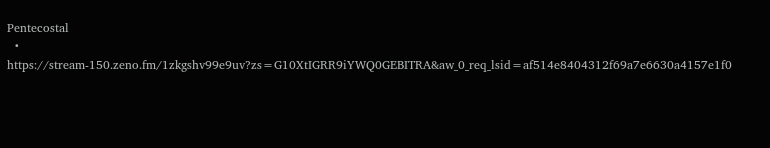Pentecostal
  • https://stream-150.zeno.fm/1zkgshv99e9uv?zs=G10XtIGRR9iYWQ0GEBITRA&aw_0_req_lsid=af514e8404312f69a7e6630a4157e1f0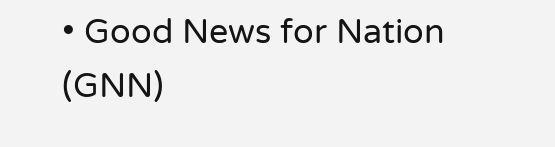• Good News for Nation (GNN)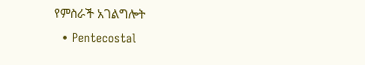የምስራች አገልግሎት
  • Pentecostal